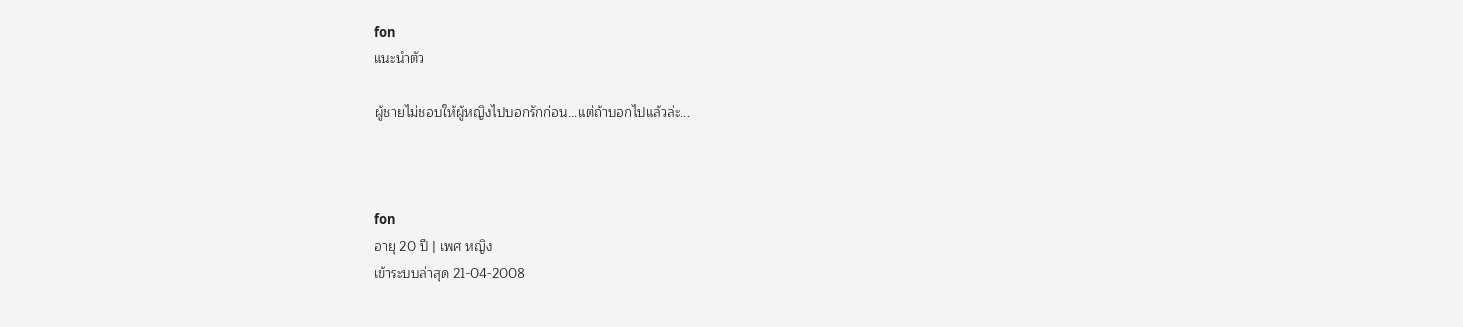fon
แนะนำตัว

ผู้ชายไม่ชอบให้ผู้หญิงไปบอกรักก่อน...แต่ถ้าบอกไปแล้วล่ะ...



fon
อายุ 20 ปี | เพศ หญิง
เข้าระบบล่าสุด 21-04-2008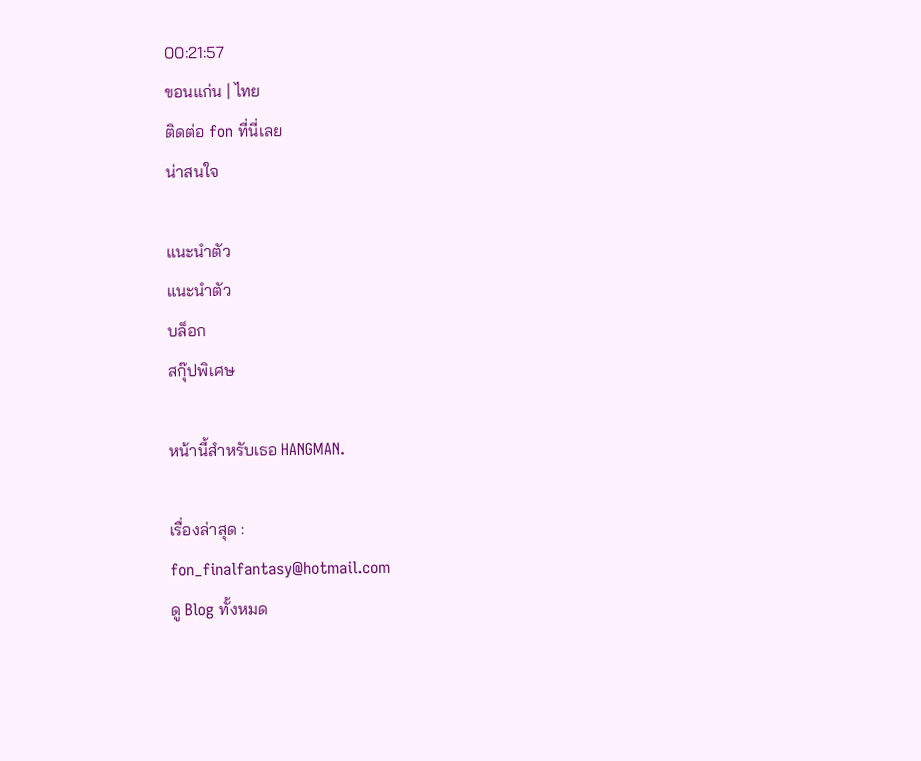00:21:57
ขอนแก่น | ไทย
ติดต่อ fon ที่นี่เลย
น่าสนใจ

แนะนำตัว
แนะนำตัว
บล็อก
สกุ๊ปพิเศษ

หน้านี้สำหรับเธอ HANGMAN.

เรื่องล่าสุด :
fon_finalfantasy@hotmail.com
ดู Blog ทั้งหมด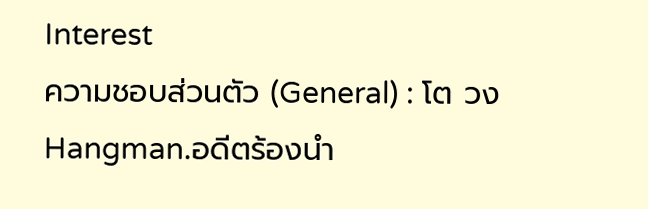Interest
ความชอบส่วนตัว (General) : โต วงHangman.อดีตร้องนำ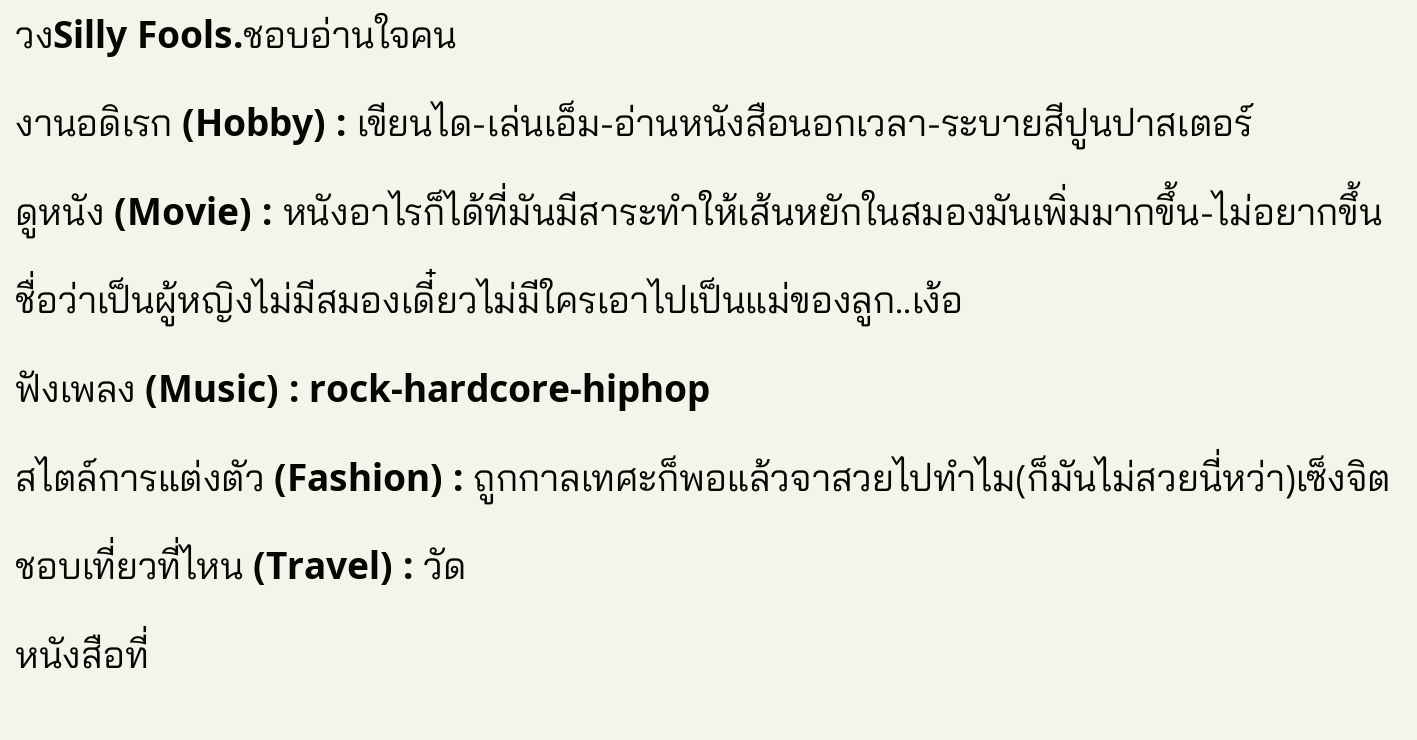วงSilly Fools.ชอบอ่านใจคน
งานอดิเรก (Hobby) : เขียนได-เล่นเอ็ม-อ่านหนังสือนอกเวลา-ระบายสีปูนปาสเตอร์
ดูหนัง (Movie) : หนังอาไรก็ได้ที่มันมีสาระทำให้เส้นหยักในสมองมันเพิ่มมากขึ้น-ไม่อยากขึ้นชื่อว่าเป็นผู้หญิงไม่มีสมองเดี๋ยวไม่มีใครเอาไปเป็นแม่ของลูก..เง้อ
ฟังเพลง (Music) : rock-hardcore-hiphop
สไตล์การแต่งตัว (Fashion) : ถูกกาลเทศะก็พอแล้วจาสวยไปทำไม(ก็มันไม่สวยนี่หว่า)เซ็งจิต
ชอบเที่ยวที่ไหน (Travel) : วัด
หนังสือที่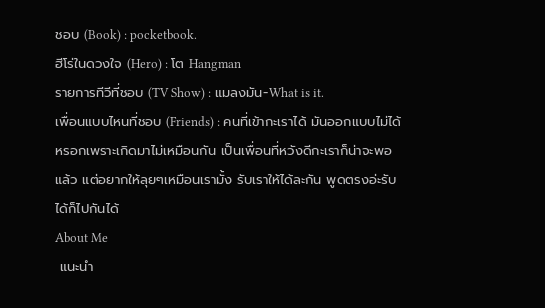ชอบ (Book) : pocketbook.
ฮีโร่ในดวงใจ (Hero) : โต Hangman
รายการทีวีที่ชอบ (TV Show) : แมลงมัน-What is it.
เพื่อนแบบไหนที่ชอบ (Friends) : คนที่เข้ากะเราได้ มันออกแบบไม่ได้หรอกเพราะเกิดมาไม่เหมือนกัน เป็นเพื่อนที่หวังดีกะเราก็น่าจะพอแล้ว แต่อยากให้ลุยๆเหมือนเรามั้ง รับเราให้ได้ละกัน พูดตรงอ่ะรับได้ก็ไปกันได้
About Me
 แนะนำ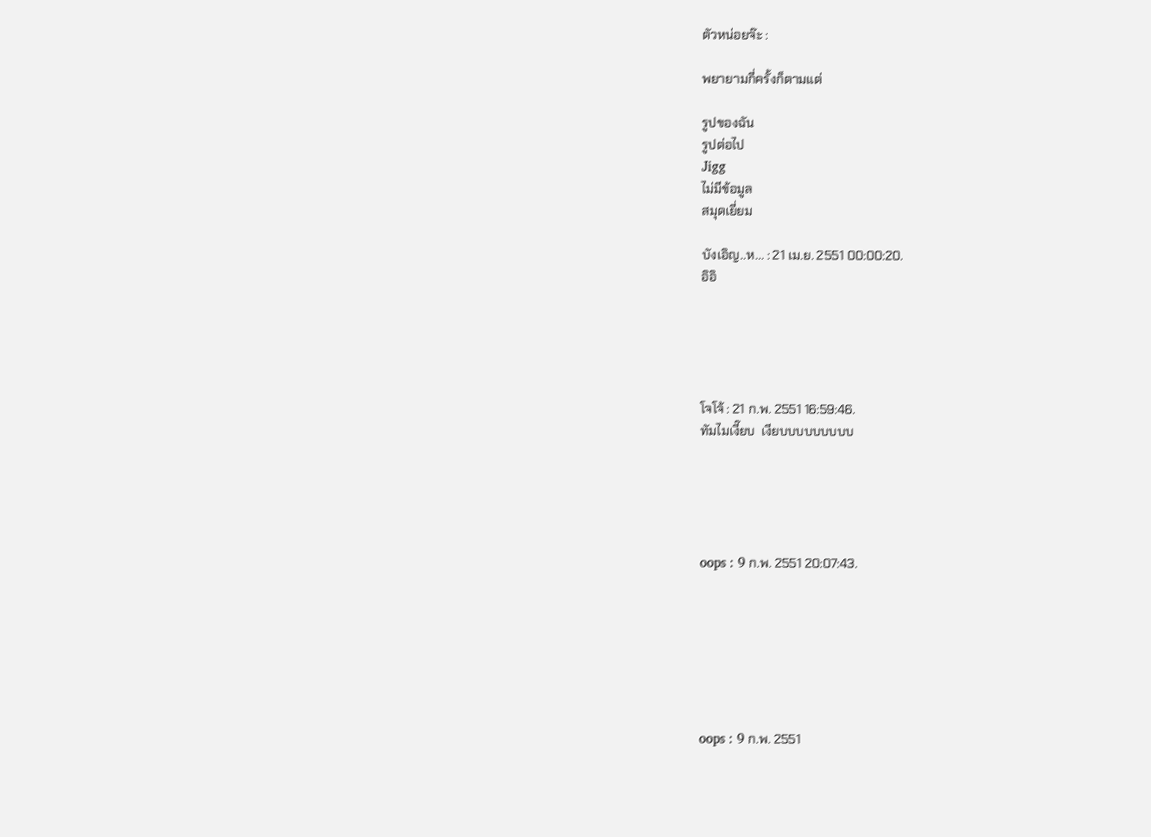ตัวหน่อยจ๊ะ :

พยายามกี่ครั้งก็ตามแต่

รูปของฉัน
รูปต่อไป
Jigg
ไม่มีข้อมูล
สมุดเยี่ยม

บังเอิญ..ห... : 21 เม.ย. 2551 00:00:20.
อิอิ





โจโจ้ : 21 ก.พ. 2551 16:59:46.
ทัมไมเงี๊ยบ  เงียบบบบบบบบบ





oops : 9 ก.พ. 2551 20:07:43.







oops : 9 ก.พ. 2551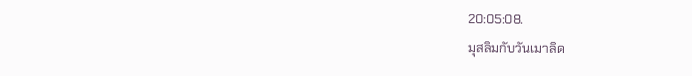20:05:08.
มุสลิมกับวันเมาลิด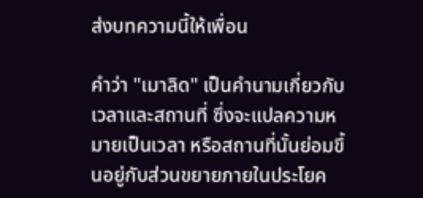ส่งบทความนี้ให้เพื่อน

คำว่า "เมาลิด" เป็นคำนามเกี่ยวกับเวลาและสถานที่ ซึ่งจะแปลความหมายเป็นเวลา หรือสถานที่นั้นย่อมขึ้นอยู่กับส่วนขยายภายในประโยค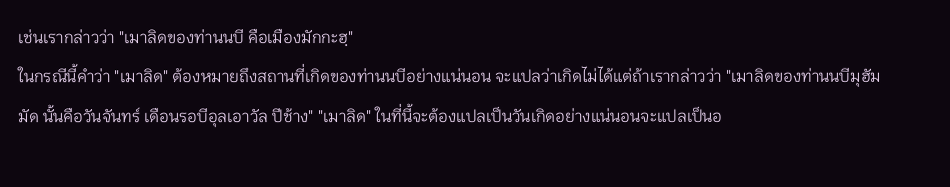เช่นเรากล่าวว่า "เมาลิดของท่านนบี คือเมืองมักกะฮฺ"
ในกรณีนี้คำว่า "เมาลิด" ต้องหมายถึงสถานที่เกิดของท่านนบีอย่างแน่นอน จะแปลว่าเกิดไม่ได้แต่ถ้าเรากล่าวว่า "เมาลิดของท่านนบีมุฮัมมัด นั้นคือวันจันทร์ เดือนรอบีอุลเอาวัล ปีช้าง" "เมาลิด" ในที่นี้จะต้องแปลเป็นวันเกิดอย่างแน่นอนจะแปลเป็นอ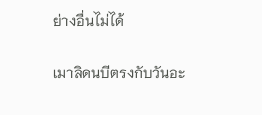ย่างอื่นไม่ได้

เมาลิดนบีตรงกับวันอะ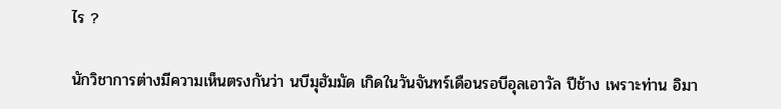ไร ?

นักวิชาการต่างมีความเห็นตรงกันว่า นบีมุฮัมมัด เกิดในวันจันทร์เดือนรอบีอุลเอาวัล ปีช้าง เพราะท่าน อิมา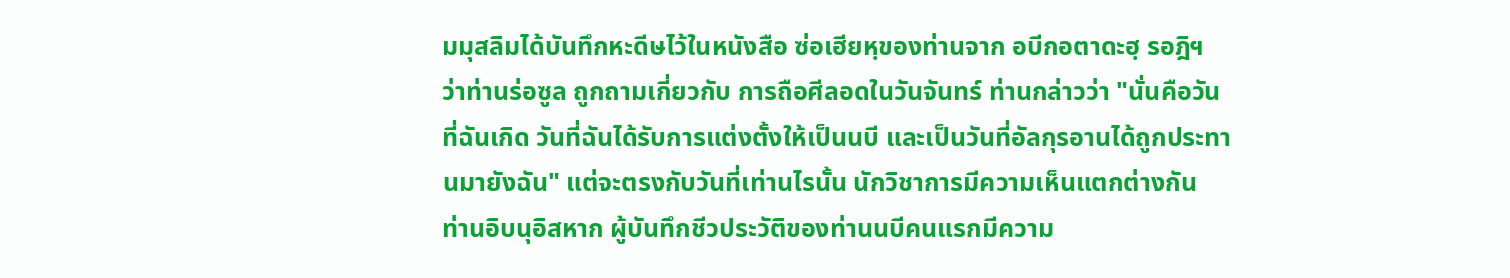มมุสลิมได้บันทึกหะดีษไว้ในหนังสือ ซ่อเฮียหฺของท่านจาก อบีกอตาดะฮฺ รอฎิฯ ว่าท่านร่อซูล ถูกถามเกี่ยวกับ การถือศีลอดในวันจันทร์ ท่านกล่าวว่า "นั่นคือวันที่ฉันเกิด วันที่ฉันได้รับการแต่งตั้งให้เป็นนบี และเป็นวันที่อัลกุรอานได้ถูกประทานมายังฉัน" แต่จะตรงกับวันที่เท่านไรนั้น นักวิชาการมีความเห็นแตกต่างกัน
ท่านอิบนุอิสหาก ผู้บันทึกชีวประวัติของท่านนบีคนแรกมีความ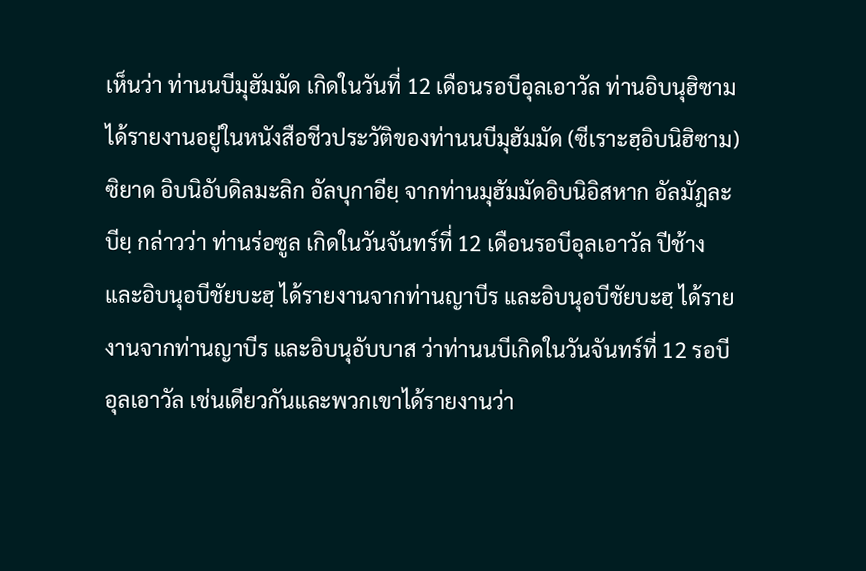เห็นว่า ท่านนบีมุฮัมมัด เกิดในวันที่ 12 เดือนรอบีอุลเอาวัล ท่านอิบนุฮิซาม ได้รายงานอยู่ในหนังสือชีวประวัติของท่านนบีมุฮัมมัด (ซีเราะฮฺอิบนิฮิซาม) ซิยาด อิบนิอับดิลมะลิก อัลบุกาอียฺ จากท่านมุฮัมมัดอิบนิอิสหาก อัลมัฎละบียฺ กล่าวว่า ท่านร่อซูล เกิดในวันจันทร์ที่ 12 เดือนรอบีอุลเอาวัล ปีช้าง และอิบนุอบีชัยบะฮฺ ได้รายงานจากท่านญาบีร และอิบนุอบีชัยบะฮฺ ได้รายงานจากท่านญาบีร และอิบนุอับบาส ว่าท่านนบีเกิดในวันจันทร์ที่ 12 รอบีอุลเอาวัล เช่นเดียวกันและพวกเขาได้รายงานว่า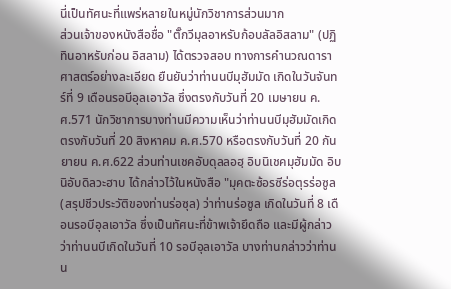นี่เป็นทัศนะที่แพร่หลายในหมู่นักวิชาการส่วนมาก
ส่วนเจ้าของหนังสือชื่อ "ตั๊กวีมุลอาหรับก้อบลัลอิสลาม" (ปฏิทินอาหรับก่อน อิสลาม) ได้ตรวจสอบ ทางการคำนวณดาราศาสตร์อย่างละเอียด ยืนยันว่าท่านนบีมุฮัมมัด เกิดในวันจันทร์ที่ 9 เดือนรอบีอุลเอาวัล ซึ่งตรงกับวันที่ 20 เมษายน ค.ศ.571 นักวิชาการบางท่านมีความเห็นว่าท่านนบีมุฮัมมัดเกิดตรงกับวันที่ 20 สิงหาคม ค.ศ.570 หรือตรงกับวันที่ 20 กันยายน ค.ศ.622 ส่วนท่านเชคอับดุลลอฮฺ อิบนิเชคมุฮัมมัด อิบนิอับดิลวะฮาบ ได้กล่าวไว้ในหนังสือ "มุคตะซ้อรซีร่อตุรร่อซูล (สรุปชีวประวัติของท่านร่อซุล) ว่าท่านร่อซูล เกิดในวันที่ 8 เดือนรอบีอุลเอาวัล ซึ่งเป็นทัศนะที่ข้าพเจ้ายึดถือ และมีผู้กล่าวว่าท่านนบีเกิดในวันที่ 10 รอบีอุลเอาวัล บางท่านกล่าวว่าท่านน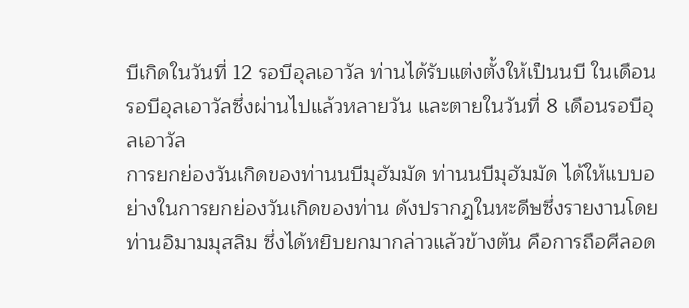บีเกิดในวันที่ 12 รอบีอุลเอาวัล ท่านได้รับแต่งตั้งให้เป็นนบี ในเดือนรอบีอุลเอาวัลซึ่งผ่านไปแล้วหลายวัน และตายในวันที่ 8 เดือนรอบีอุลเอาวัล
การยกย่องวันเกิดของท่านนบีมุฮัมมัด ท่านนบีมุฮัมมัด ได้ให้แบบอย่างในการยกย่องวันเกิดของท่าน ดังปรากฎในหะดีษซึ่งรายงานโดยท่านอิมามมุสลิม ซึ่งได้หยิบยกมากล่าวแล้วข้างต้น คือการถือศีลอด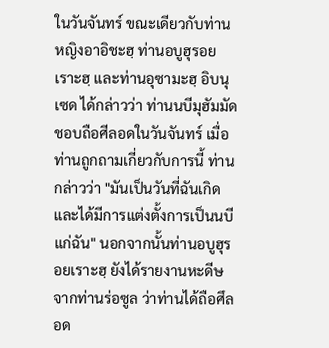ในวันจันทร์ ขณะเดียวกับท่านหญิงอาอิชะฮฺ ท่านอบูฮุรอยเราะฮฺ และท่านอุซามะฮฺ อิบนุเซด ได้กล่าวว่า ท่านนบีมุฮัมมัด ชอบถือศีลอดในวันจันทร์ เมื่อท่านถูกถามเกี่ยวกับการนี้ ท่านกล่าวว่า "มันเป็นวันที่ฉันเกิด และได้มีการแต่งตั้งการเป็นนบีแก่ฉัน" นอกจากนั้นท่านอบูฮุรอยเราะฮฺ ยังได้รายงานหะดีษจากท่านร่อซูล ว่าท่านได้ถือศึลอด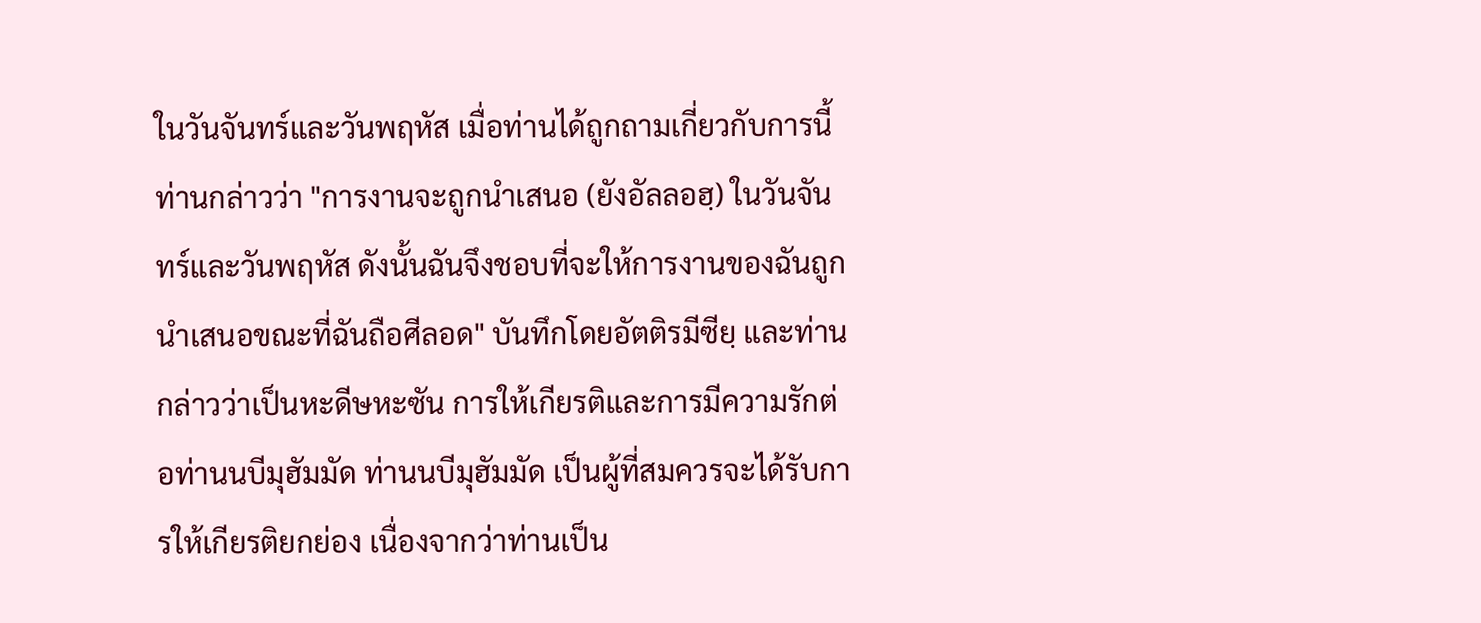ในวันจันทร์และวันพฤหัส เมื่อท่านได้ถูกถามเกี่ยวกับการนี้ ท่านกล่าวว่า "การงานจะถูกนำเสนอ (ยังอัลลอฮฺ) ในวันจันทร์และวันพฤหัส ดังนั้นฉันจึงชอบที่จะให้การงานของฉันถูกนำเสนอขณะที่ฉันถือศีลอด" บันทึกโดยอัตติรมีซียฺ และท่านกล่าวว่าเป็นหะดีษหะซัน การให้เกียรติและการมีความรักต่อท่านนบีมุฮัมมัด ท่านนบีมุฮัมมัด เป็นผู้ที่สมควรจะได้รับการให้เกียรติยกย่อง เนื่องจากว่าท่านเป็น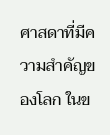ศาสดาที่มีความสำคัญของโลก ในข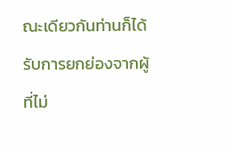ณะเดียวกันท่านก็ได้รับการยกย่องจากผู้ที่ไม่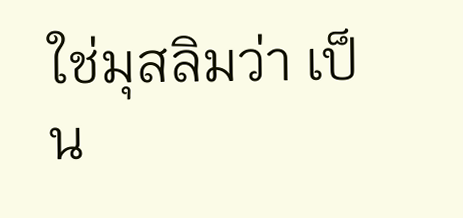ใช่มุสลิมว่า เป็น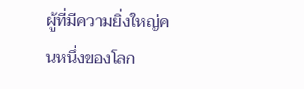ผู้ที่มีความยิ่งใหญ่คนหนึ่งของโลก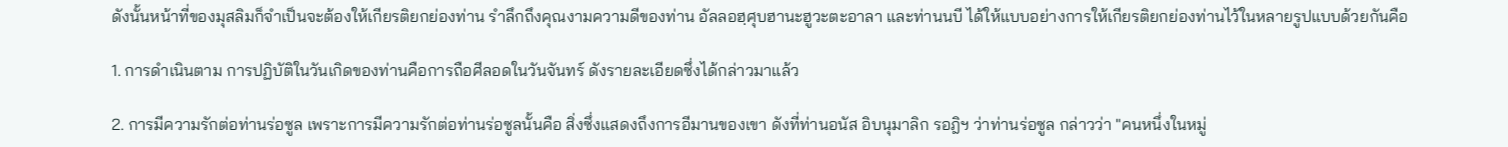ดังนั้นหน้าที่ของมุสลิมก็จำเป็นจะต้องให้เกียรติยกย่องท่าน รำลึกถึงคุณงามความดีของท่าน อัลลอฮฺศุบฮานะฮูวะตะอาลา และท่านนบี ได้ให้แบบอย่างการให้เกียรติยกย่องท่านไว้ในหลายรูปแบบด้วยกันคือ

1. การดำเนินตาม การปฏิบัติในวันเกิดของท่านคือการถือศีลอดในวันจันทร์ ดังรายละเอียดซึ่งได้กล่าวมาแล้ว

2. การมีความรักต่อท่านร่อซูล เพราะการมีความรักต่อท่านร่อซูลนั้นคือ สิ่งซึ่งแสดงถึงการอีมานของเขา ดังที่ท่านอนัส อิบนุมาลิก รอฎิฯ ว่าท่านร่อซูล กล่าวว่า "คนหนึ่งในหมู่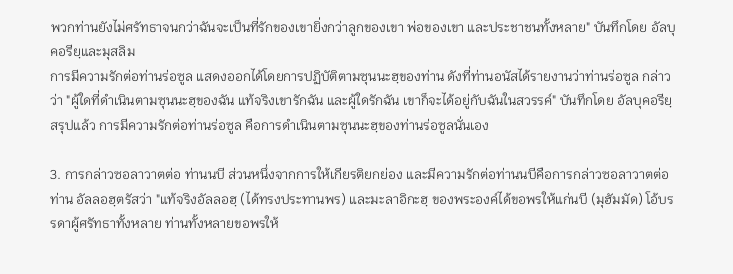พวกท่านยังไม่ศรัทธาจนกว่าฉันจะเป็นที่รักของเขายิ่งกว่าลูกของเขา พ่อของเขา และประชาชนทั้งหลาย" บันทึกโดย อัลบุคอรียฺและมุสลิม
การมีความรักต่อท่านร่อซูล แสดงออกได้โดยการปฏิบัติตามซุนนะฮฺของท่าน ดังที่ท่านอนัสได้รายงานว่าท่านร่อซูล กล่าวว่า "ผู้ใดที่ดำเนินตามซุนนะฮฺของฉัน แท้จริงเขารักฉัน และผู้ใดรักฉัน เขาก็จะได้อยู่กับฉันในสวรรค์" บันทึกโดย อัลบุคอรียฺ
สรุปแล้ว การมีความรักต่อท่านร่อซูล คือการดำเนินตามซุนนะฮฺของท่านร่อซูลนั่นเอง

3. การกล่าวซอลาวาตต่อ ท่านนบี ส่วนหนึ่งจากการให้เกียรติยกย่อง และมีความรักต่อท่านนบีคือการกล่าวซอลาวาตต่อท่าน อัลลอฮฺตรัสว่า "แท้จริงอัลลอฮฺ (ได้ทรงประทานพร) และมะลาอิกะฮฺ ของพระองค์ได้ขอพรให้แก่นบี (มุฮัมมัด) โอ้บรรดาผู้ศรัทธาทั้งหลาย ท่านทั้งหลายขอพรให้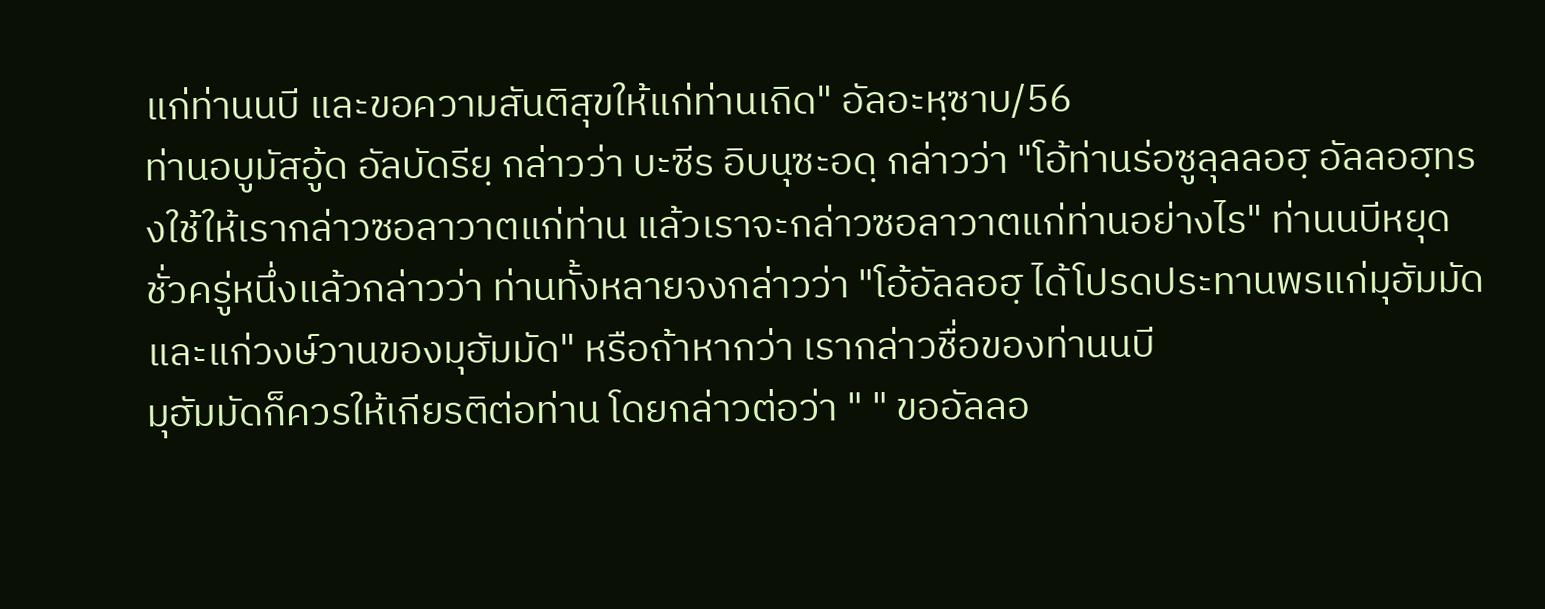แก่ท่านนบี และขอความสันติสุขให้แก่ท่านเถิด" อัลอะหฺซาบ/56
ท่านอบูมัสอู้ด อัลบัดรียฺ กล่าวว่า บะซีร อิบนุซะอดฺ กล่าวว่า "โอ้ท่านร่อซูลุลลอฮฺ อัลลอฮฺทรงใช้ให้เรากล่าวซอลาวาตแก่ท่าน แล้วเราจะกล่าวซอลาวาตแก่ท่านอย่างไร" ท่านนบีหยุดชั่วครู่หนึ่งแล้วกล่าวว่า ท่านทั้งหลายจงกล่าวว่า "โอ้อัลลอฮฺ ได้โปรดประทานพรแก่มุฮัมมัดและแก่วงษ์วานของมุฮัมมัด" หรือถ้าหากว่า เรากล่าวชื่อของท่านนบี
มุฮัมมัดก็ควรให้เกียรติต่อท่าน โดยกล่าวต่อว่า " " ขออัลลอ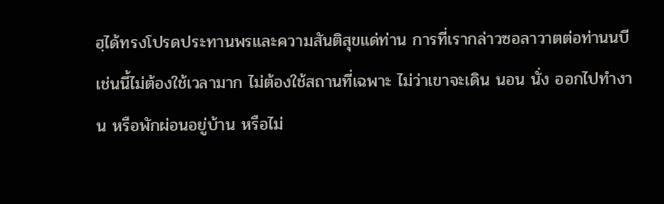ฮฺได้ทรงโปรดประทานพรและความสันติสุขแด่ท่าน การที่เรากล่าวซอลาวาตต่อท่านนบี เช่นนี้ไม่ต้องใช้เวลามาก ไม่ต้องใช้สถานที่เฉพาะ ไม่ว่าเขาจะเดิน นอน นั่ง ออกไปทำงาน หรือพักผ่อนอยู่บ้าน หรือไม่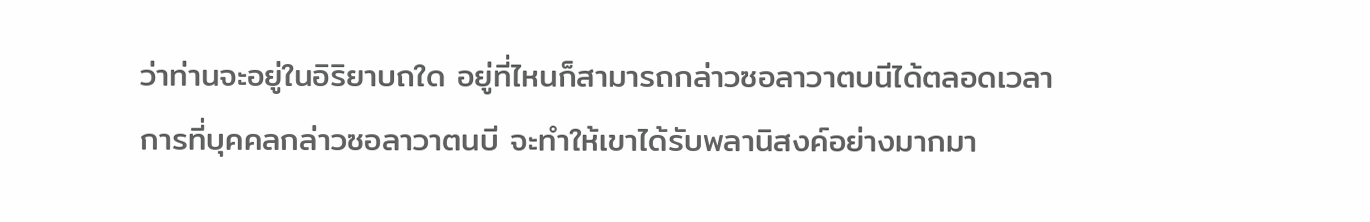ว่าท่านจะอยู่ในอิริยาบถใด อยู่ที่ไหนก็สามารถกล่าวซอลาวาตบนีได้ตลอดเวลา การที่บุคคลกล่าวซอลาวาตนบี จะทำให้เขาได้รับพลานิสงค์อย่างมากมา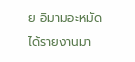ย อิมามอะหมัดได้รายงานมา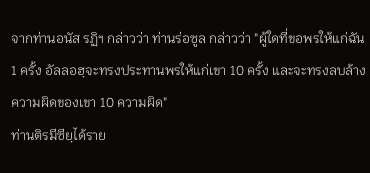จากท่านอนัส รฏิฯ กล่าวว่า ท่านร่อซูล กล่าวว่า "ผู้ใดที่ขอพรให้แก่ฉัน 1 ครั้ง อัลลอฮฺจะทรงประทานพรให้แก่เขา 10 ครั้ง และจะทรงลบล้างความผิดของเขา 10 ความผิด"
ท่านติรมีซียฺได้ราย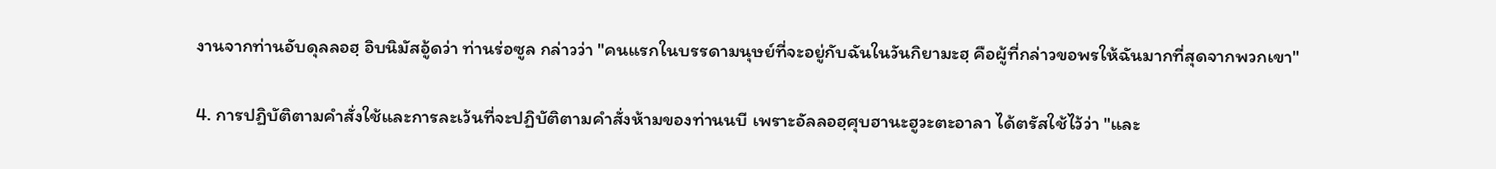งานจากท่านอับดุลลอฮฺ อิบนิมัสอู้ดว่า ท่านร่อซูล กล่าวว่า "คนแรกในบรรดามนุษย์ที่จะอยู่กับฉันในวันกิยามะฮฺ คือผู้ที่กล่าวขอพรให้ฉันมากที่สุดจากพวกเขา"

4. การปฏิบัติตามคำสั่งใช้และการละเว้นที่จะปฏิบัติตามคำสั่งห้ามของท่านนบี เพราะอัลลอฮฺศุบฮานะฮูวะตะอาลา ได้ตรัสใช้ไว้ว่า "และ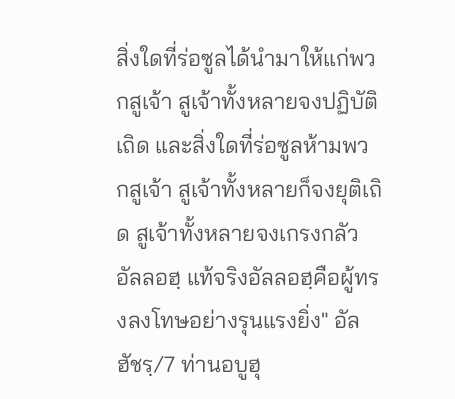สิ่งใดที่ร่อซูลได้นำมาให้แก่พวกสูเจ้า สูเจ้าทั้งหลายจงปฏิบัติเถิด และสิ่งใดที่ร่อซูลห้ามพวกสูเจ้า สูเจ้าทั้งหลายก็จงยุติเถิด สูเจ้าทั้งหลายจงเกรงกลัวอัลลอฮฺ แท้จริงอัลลอฮฺคือผู้ทรงลงโทษอย่างรุนแรงยิ่ง" อัลฮัชรฺ/7 ท่านอบูฮุ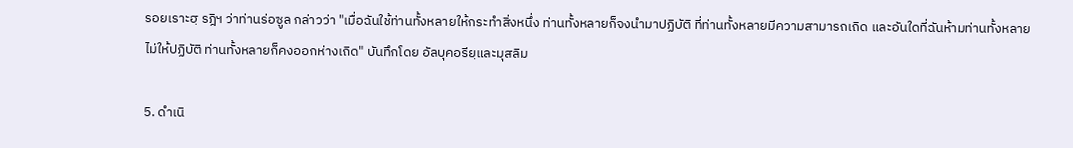รอยเราะฮฺ รฎิฯ ว่าท่านร่อซูล กล่าวว่า "เมื่อฉันใช้ท่านทั้งหลายให้กระทำสิ่งหนึ่ง ท่านทั้งหลายก็จงนำมาปฏิบัติ ที่ท่านทั้งหลายมีความสามารถเถิด และอันใดที่ฉันห้ามท่านทั้งหลายไม่ให้ปฏิบัติ ท่านทั้งหลายก็คงออกห่างเถิด" บันทึกโดย อัลบุคอรียฺและมุสลิม

5. ดำเนิ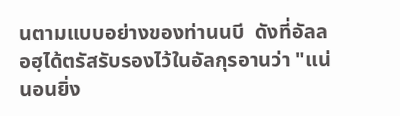นตามแบบอย่างของท่านนบี  ดังที่อัลลอฮฺได้ตรัสรับรองไว้ในอัลกุรอานว่า "แน่นอนยิ่ง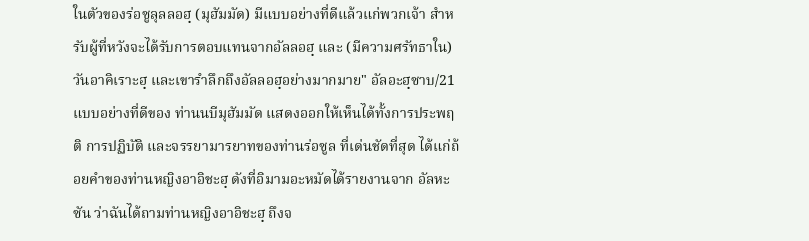ในตัวของร่อซูลุลลอฮฺ (มุฮัมมัด) มีแบบอย่างที่ดีแล้วแก่พวกเจ้า สำหรับผู้ที่หวังจะได้รับการตอบแทนจากอัลลอฮฺ และ (มีความศรัทธาใน) วันอาคิเราะฮฺ และเขารำลึกถึงอัลลอฮฺอย่างมากมาย" อัลอะฮฺซาบ/21
แบบอย่างที่ดีของ ท่านนบีมุฮัมมัด แสดงออกให้เห็นได้ทั้งการประพฤติ การปฏิบัติ และจรรยามารยาทของท่านร่อซูล ที่เด่นชัดที่สุด ได้แก่ถ้อยคำของท่านหญิงอาอิชะฮฺ ดังที่อิมามอะหมัดได้รายงานจาก อัลหะซัน ว่าฉันได้ถามท่านหญิงอาอิชะฮฺ ถึงจ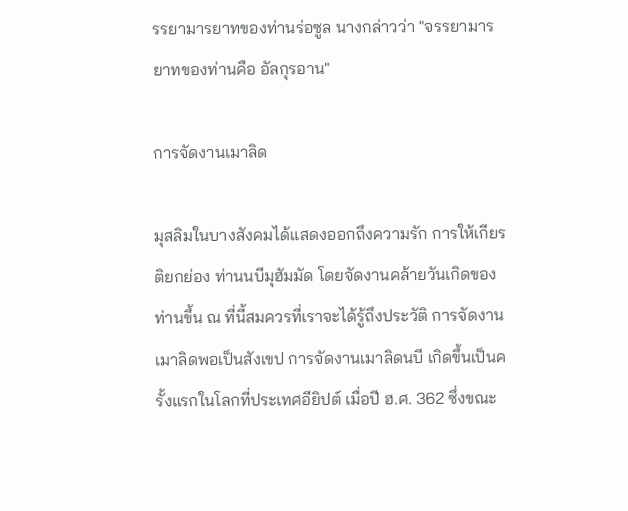รรยามารยาทของท่านร่อซูล นางกล่าวว่า "จรรยามารยาทของท่านคือ อัลกุรอาน"

การจัดงานเมาลิด

มุสลิมในบางสังคมได้แสดงออกถึงความรัก การให้เกียรติยกย่อง ท่านนบีมุฮัมมัด โดยจัดงานคล้ายวันเกิดของท่านขึ้น ณ ที่นี้สมควรที่เราจะได้รู้ถึงประวัติ การจัดงานเมาลิดพอเป็นสังเขป การจัดงานเมาลิดนบี เกิดขึ้นเป็นครั้งแรกในโลกที่ประเทศอียิปต์ เมื่อปี ฮ.ศ. 362 ซึ่งขณะ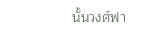นั้นวงศ์ฟา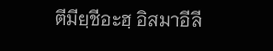ตีมียฺชีอะฮฺ อิสมาอีลี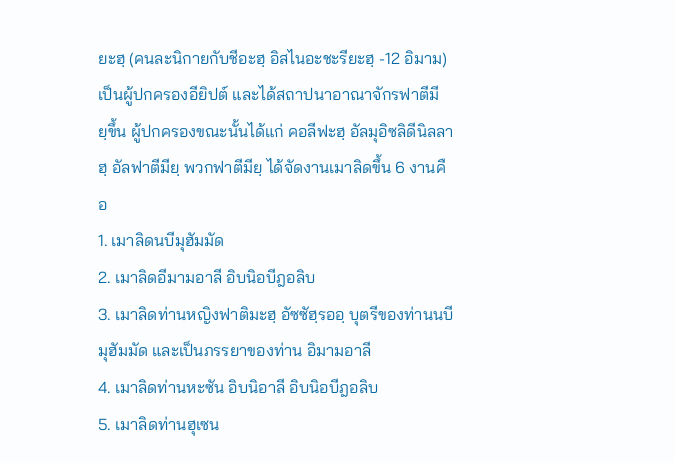ยะฮฺ (คนละนิกายกับชีอะฮฺ อิสไนอะชะรียะฮฺ -12 อิมาม) เป็นผู้ปกครองอียิปต์ และได้สถาปนาอาณาจักรฟาตีมียฺขึ้น ผู้ปกครองขณะนั้นได้แก่ คอลีฟะฮฺ อัลมุอิซลิดีนิลลาฮฺ อัลฟาตีมียฺ พวกฟาตีมียฺ ได้จัดงานเมาลิดขึ้น 6 งานคือ
1. เมาลิดนบีมุฮัมมัด
2. เมาลิดอีมามอาลี อิบนิอบีฎอลิบ
3. เมาลิดท่านหญิงฟาติมะฮฺ อัซซัฮฺรออฺ บุตรีของท่านนบีมุฮัมมัด และเป็นภรรยาของท่าน อิมามอาลี
4. เมาลิดท่านหะซัน อิบนิอาลี อิบนิอบีฎอลิบ
5. เมาลิดท่านฮุเซน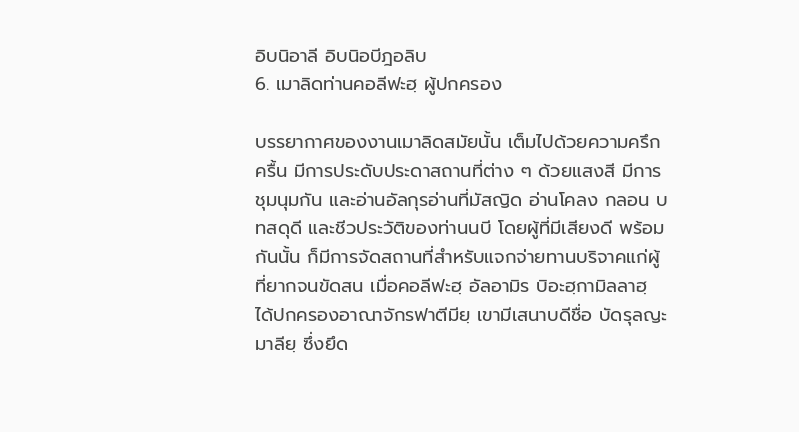อิบนิอาลี อิบนิอบีฎอลิบ
6. เมาลิดท่านคอลีฟะฮฺ ผู้ปกครอง

บรรยากาศของงานเมาลิดสมัยนั้น เต็มไปด้วยความครึกครื้น มีการประดับประดาสถานที่ต่าง ๆ ด้วยแสงสี มีการชุมนุมกัน และอ่านอัลกุรอ่านที่มัสญิด อ่านโคลง กลอน บทสดุดี และชีวประวัติของท่านนบี โดยผู้ที่มีเสียงดี พร้อมกันนั้น ก็มีการจัดสถานที่สำหรับแจกจ่ายทานบริจาคแก่ผู้ที่ยากจนขัดสน เมื่อคอลีฟะฮฺ อัลอามิร บิอะฮฺกามิลลาฮฺ ได้ปกครองอาณาจักรฟาตีมียฺ เขามีเสนาบดีชื่อ บัดรุลญะมาลียฺ ซึ่งยึด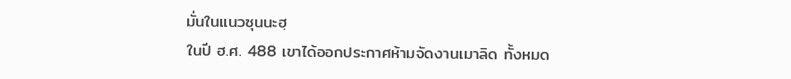มั่นในแนวซุนนะฮฺ
ในปี ฮ.ศ. 488 เขาได้ออกประกาศห้ามจัดงานเมาลิด ทั้งหมด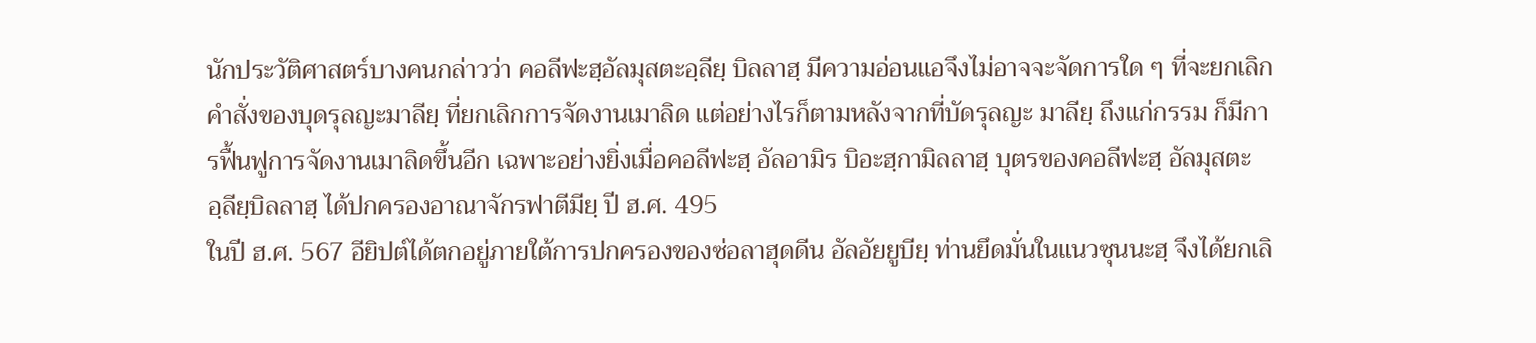นักประวัติศาสตร์บางคนกล่าวว่า คอลีฟะฮฺอัลมุสตะอฺลียฺ บิลลาฮฺ มีความอ่อนแอจึงไม่อาจจะจัดการใด ๆ ที่จะยกเลิกคำสั่งของบุดรุลญะมาลียฺ ที่ยกเลิกการจัดงานเมาลิด แต่อย่างไรก็ตามหลังจากที่บัดรุลญะ มาลียฺ ถึงแก่กรรม ก็มีการฟื้นฟูการจัดงานเมาลิดขึ้นอีก เฉพาะอย่างยิ่งเมื่อคอลีฟะฮฺ อัลอามิร บิอะฮฺกามิลลาฮฺ บุตรของคอลีฟะฮฺ อัลมุสตะอฺลียฺบิลลาฮฺ ได้ปกครองอาณาจักรฟาตีมียฺ ปี ฮ.ศ. 495
ในปี ฮ.ศ. 567 อียิปต์ได้ตกอยู่ภายใต้การปกครองของซ่อลาฮุดดีน อัลอัยยูบียฺ ท่านยึดมั่นในแนวซุนนะฮฺ จึงได้ยกเลิ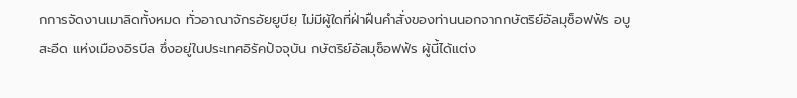กการจัดงานเมาลิดทั้งหมด ทั่วอาณาจักรอัยยูบียฺ ไม่มีผู้ใดที่ฝ่าฝืนคำสั่งของท่านนอกจากกษัตริย์อัลมุซ็อฟฟัร อบูสะอีด แห่งเมืองอิรบีล ซึ่งอยู่ในประเทศอิรัคปัจจุบัน กษัตริย์อัลมุซ็อฟฟัร ผู้นี้ได้แต่ง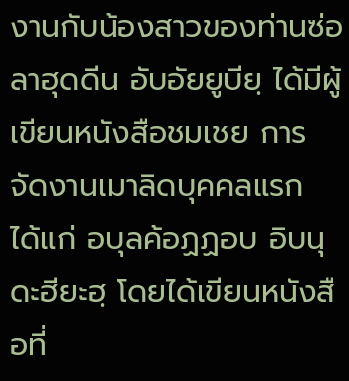งานกับน้องสาวของท่านซ่อลาฮุดดีน อับอัยยูบียฺ ได้มีผู้เขียนหนังสือชมเชย การจัดงานเมาลิดบุคคลแรก ได้แก่ อบุลค้อฏฏอบ อิบนุดะฮียะฮฺ โดยได้เขียนหนังสือที่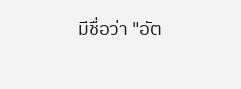มีชื่อว่า "อัต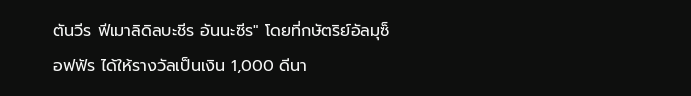ตันวีร ฟีเมาลิดิลบะชีร อันนะซีร" โดยที่กษัตริย์อัลมุซ็อฟฟัร ได้ให้รางวัลเป็นเงิน 1,000 ดีนา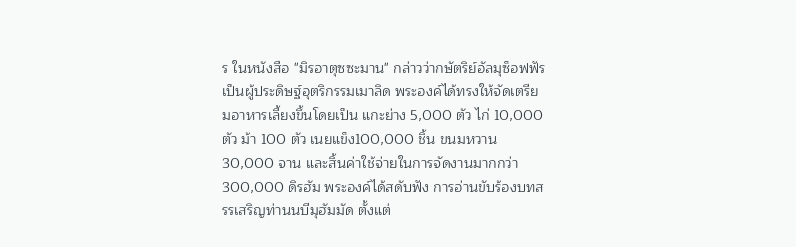ร ในหนังสือ "มิรอาตุซซะมาน" กล่าวว่ากษัตริย์อัลมุซ็อฟฟัร เป็นผู้ประดิษฐ์อุตริกรรมเมาลิด พระองค์ได้ทรงให้จัดเตรียมอาหารเลี้ยงขึ้นโดยเป็น แกะย่าง 5,000 ตัว ไก่ 10,000 ตัว ม้า 100 ตัว เนยแข็ง100,000 ชิ้น ขนมหวาน 30,000 จาน และสิ้นค่าใช้จ่ายในการจัดงานมากกว่า 300,000 ดิรฮัม พระองค์ได้สดับฟัง การอ่านขับร้องบทสรรเสริญท่านนบีมุฮัมมัด ตั้งแต่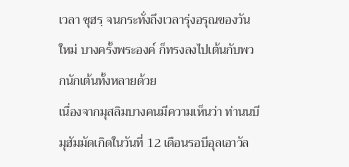เวลา ซุฮรฺ จนกระทั่งถึงเวลารุ่งอรุณของวันใหม่ บางครั้งพระองค์ ก็ทรงลงไปเต้นกับพวกนักเต้นทั้งหลายด้วย
เนื่องจากมุสลิมบางคนมีความเห็นว่า ท่านนบีมุฮัมมัดเกิดในวันที่ 12 เดือนรอบีอุลเอาวัล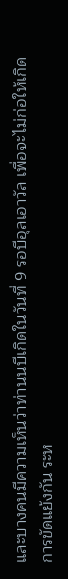และบางคนมีความเห็นว่าท่านนบีเกิดในวันที่ 9 รอบีอุลเอาวัล เพื่อจะไม่ก่อให้เกิดการขัดแย้งกัน ระห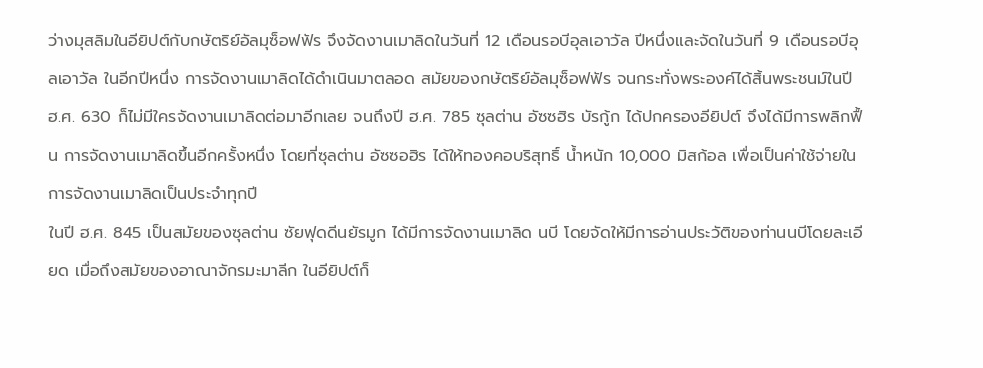ว่างมุสลิมในอียิปต์กับกษัตริย์อัลมุซ็อฟฟัร จึงจัดงานเมาลิดในวันที่ 12 เดือนรอบีอุลเอาวัล ปีหนึ่งและจัดในวันที่ 9 เดือนรอบีอุลเอาวัล ในอีกปีหนึ่ง การจัดงานเมาลิดได้ดำเนินมาตลอด สมัยของกษัตริย์อัลมุซ็อฟฟัร จนกระทั่งพระองค์ได้สิ้นพระชนม์ในปี ฮ.ศ. 630 ก็ไม่มีใครจัดงานเมาลิดต่อมาอีกเลย จนถึงปี ฮ.ศ. 785 ซุลต่าน อัซซฮิร บัรกู้ก ได้ปกครองอียิปต์ จึงได้มีการพลิกฟื้น การจัดงานเมาลิดขึ้นอีกครั้งหนึ่ง โดยที่ซุลต่าน อัซซอฮิร ได้ให้ทองคอบริสุทธิ์ น้ำหนัก 10,000 มิสก้อล เพื่อเป็นค่าใช้จ่ายในการจัดงานเมาลิดเป็นประจำทุกปี
ในปี ฮ.ศ. 845 เป็นสมัยของซุลต่าน ซัยฟุดดีนยัรมูก ได้มีการจัดงานเมาลิด นบี โดยจัดให้มีการอ่านประวัติของท่านนบีโดยละเอียด เมื่อถึงสมัยของอาณาจักรมะมาลีก ในอียิปต์ก็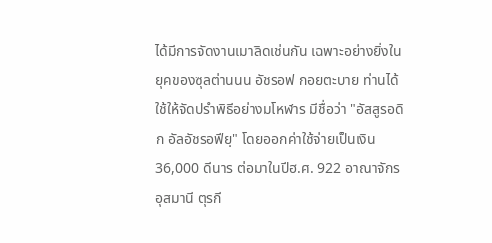ได้มีการจัดงานเมาลิดเช่นกัน เฉพาะอย่างยิ่งในยุคของซุลต่านนน อัชรอฟ กอยตะบาย ท่านได้ใช้ให้จัดปรำพิธีอย่างมโหฬาร มีชื่อว่า "อัสสูรอดิก อัลอัชรอฟียฺ" โดยออกค่าใช้จ่ายเป็นเงิน 36,000 ดีนาร ต่อมาในปีฮ.ศ. 922 อาณาจักรอุสมานี ตุรกี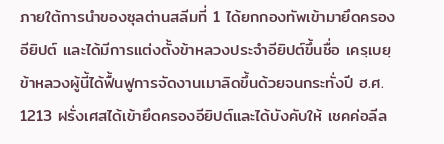ภายใต้การนำของซุลต่านสลีมที่ 1 ได้ยกกองทัพเข้ามายึดครองอียิปต์ และได้มีการแต่งตั้งข้าหลวงประจำอียิปต์ขึ้นชื่อ เครฺเบยฺ ข้าหลวงผู้นี้ได้ฟื้นฟูการจัดงานเมาลิดขึ้นด้วยจนกระทั่งปี ฮ.ศ. 1213 ฝรั่งเศสได้เข้ายึดครองอียิปต์และได้บังคับให้ เชคค่อลีล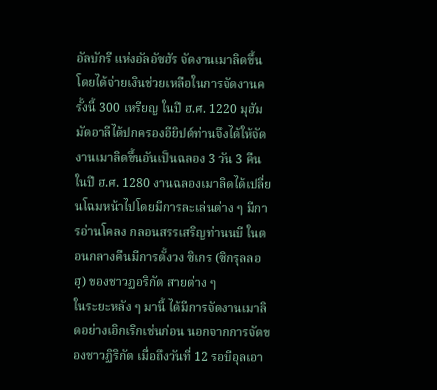อัลบักรี แห่งอัลอัซฮัร จัดงานเมาลิดขึ้น โดยได้จ่ายเงินช่วยเหลือในการจัดงานครั้งนี้ 300 เหรียญ ในปี ฮ.ศ. 1220 มุฮัมมัดอาลีได้ปกครองอียิปต์ท่านจึงได้ให้จัดงานเมาลิดขึ้นอันเป็นฉลอง 3 วัน 3 คืน ในปี ฮ.ศ. 1280 งานฉลองเมาลิดได้เปลี่ยนโฉมหน้าไปโดยมีการละเล่นต่าง ๆ มีการอ่านโคลง กลอนสรรเสริญท่านนบี ในตอนกลางคืนมีการตั้งวง ซิเกร (ซิกรุลลอฮฺ) ของชาวฏอริกัต สายต่าง ๆ
ในระยะหลัง ๆ มานี้ ได้มีการจัดงานเมาลิดอย่างเอิกเริกเช่นก่อน นอกจากการจัดของชาวฏิริกัต เมื่อถึงวันที่ 12 รอบีอุลเอา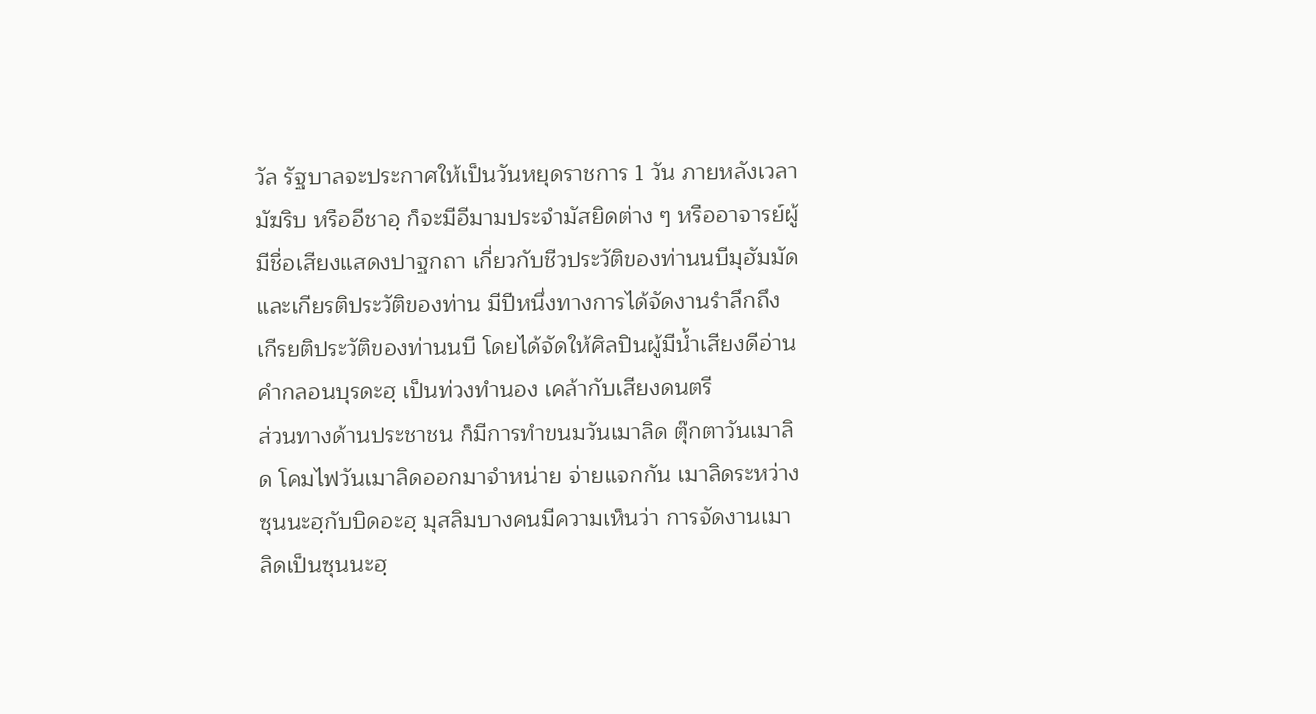วัล รัฐบาลจะประกาศให้เป็นวันหยุดราชการ 1 วัน ภายหลังเวลามัฆริบ หรืออีชาอฺ ก็จะมีอีมามประจำมัสยิดต่าง ๆ หรืออาจารย์ผู้มีชื่อเสียงแสดงปาฐกถา เกี่ยวกับชีวประวัติของท่านนบีมุฮัมมัด และเกียรติประวัติของท่าน มีปีหนึ่งทางการได้จัดงานรำลึกถึงเกีรยติประวัติของท่านนบี โดยได้จัดให้ศิลปินผู้มีน้ำเสียงดีอ่านคำกลอนบุรดะฮฺ เป็นท่วงทำนอง เคล้ากับเสียงดนตรี
ส่วนทางด้านประชาชน ก็มีการทำขนมวันเมาลิด ตุ๊กตาวันเมาลิด โคมไฟวันเมาลิดออกมาจำหน่าย จ่ายแจกกัน เมาลิดระหว่างซุนนะฮฺกับบิดอะฮฺ มุสลิมบางคนมีความเห็นว่า การจัดงานเมาลิดเป็นซุนนะฮฺ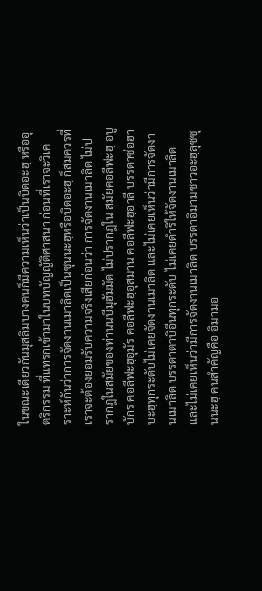ในขณะเดียวกันมุสลิมบางคนก็มีความเห็นว่าเป็นบิดอะฮฺ หรืออุตริกรรม ที่แทรกเข้ามาในบทบัญญัติศาสนา ก่อนที่เราจะวิเคราะห์กันว่าการจัดงานเมาลิดเป็นซุนนะฮฺหรือบิดอะฮฺ ก็สมควรที่เราจะต้องยอมรับความจริงเสียก่อนว่า การจัดงานเมาลิด ไม่ปรากฎในสมัยของท่านนบีมุฮัมมัด ไม่ปรากฎใน สมัยคอลีฟะฮฺ อบูบักร คอลีฟะฮฺอุมัร คอลีฟะฮฺอุสมาน คอลีฟะฮฺอาลี บรรดาซ่อฮาบะฮฺทุกระดับไม่เคยจัดงานเมาลิด และไม่เคยเห็นว่ามีการจัดงานเมาลิด บรรดาตาบิอีนทุกระดับ ไม่เคยดำริให้จัดงานเมาลิด และไม่เคยเห็นว่ามีการจัดงานเมาลิด บรรดาอิมามชาวอะฮฺลุซซุนนะฮฺ คนสำคัญคือ อิมามอ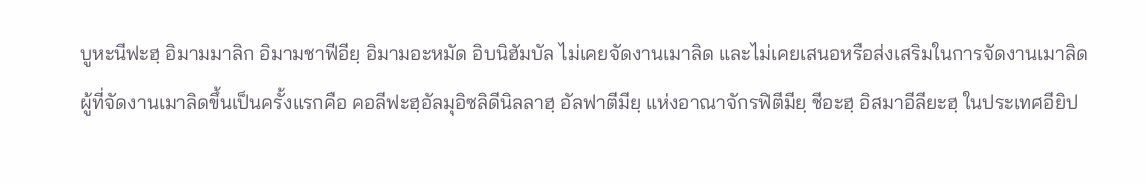บูหะนีฟะฮฺ อิมามมาลิก อิมามชาฟีอียฺ อิมามอะหมัด อิบนิฮัมบัล ไม่เคยจัดงานเมาลิด และไม่เคยเสนอหรือส่งเสริมในการจัดงานเมาลิด
ผู้ที่จัดงานเมาลิดขึ้นเป็นครั้งแรกคือ คอลีฟะฮฺอัลมุอิซลิดีนิลลาฮฺ อัลฟาตีมียฺ แห่งอาณาจักรฟิตีมียฺ ชีอะฮฺ อิสมาอีลียะฮฺ ในประเทศอียิป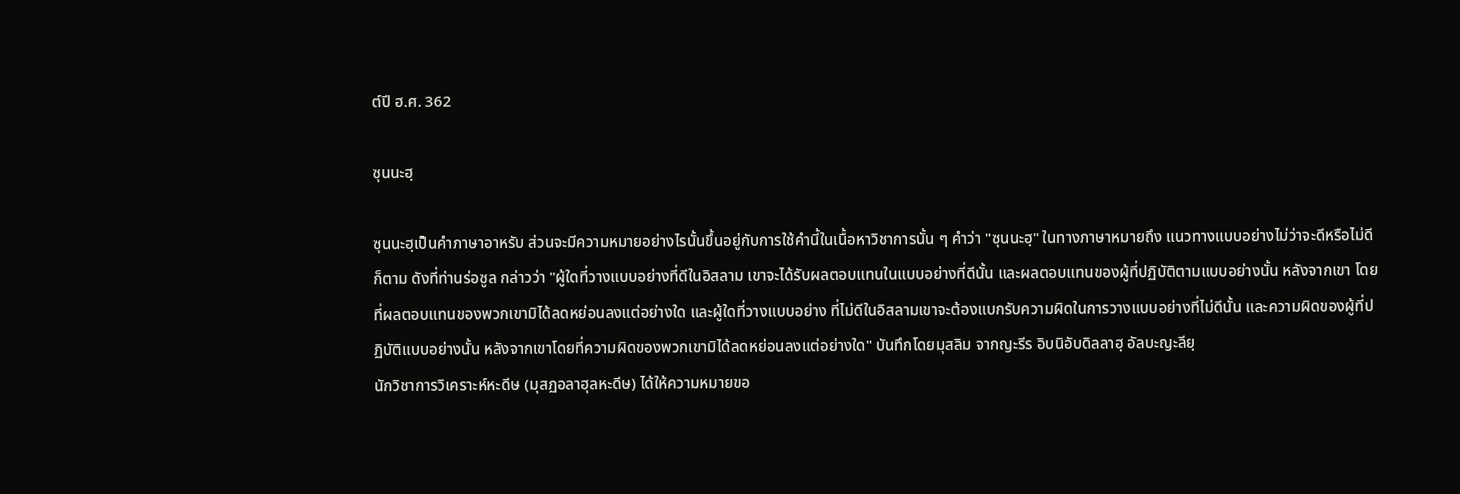ต์ปี ฮ.ศ. 362

ซุนนะฮฺ

ซุนนะฮฺเป็นคำภาษาอาหรับ ส่วนจะมีความหมายอย่างไรนั้นขึ้นอยู่กับการใช้คำนี้ในเนื้อหาวิชาการนั้น ๆ คำว่า "ซุนนะฮฺ" ในทางภาษาหมายถึง แนวทางแบบอย่างไม่ว่าจะดีหรือไม่ดีก็ตาม ดังที่ท่านร่อซูล กล่าวว่า "ผู้ใดที่วางแบบอย่างที่ดีในอิสลาม เขาจะได้รับผลตอบแทนในแบบอย่างที่ดีนั้น และผลตอบแทนของผู้ที่ปฏิบัติตามแบบอย่างนั้น หลังจากเขา โดยที่ผลตอบแทนของพวกเขามิได้ลดหย่อนลงแต่อย่างใด และผู้ใดที่วางแบบอย่าง ที่ไม่ดีในอิสลามเขาจะต้องแบกรับความผิดในการวางแบบอย่างที่ไม่ดีนั้น และความผิดของผู้ที่ปฏิบัติแบบอย่างนั้น หลังจากเขาโดยที่ความผิดของพวกเขามิได้ลดหย่อนลงแต่อย่างใด" บันทึกโดยมุสลิม จากญะรีร อิบนิอับดิลลาฮฺ อัลบะญะลียฺ
นักวิชาการวิเคราะห์หะดีษ (มุสฏอลาฮุลหะดีษ) ได้ให้ความหมายขอ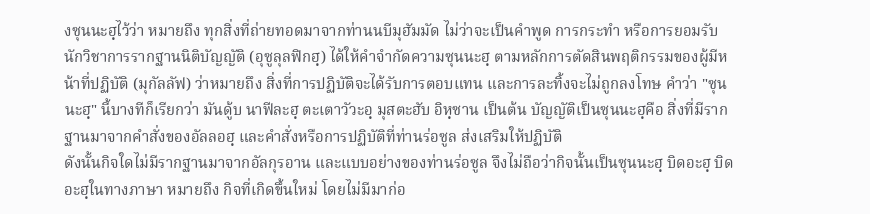งซุนนะฮฺไว้ว่า หมายถึง ทุกสิ่งที่ถ่ายทอดมาจากท่านนบีมุฮัมมัด ไม่ว่าจะเป็นคำพูด การกระทำ หรือการยอมรับ นักวิชาการรากฐานนิติบัญญัติ (อุซูลุลฟิกฮฺ) ได้ให้คำจำกัดความซุนนะฮฺ ตามหลักการตัดสินพฤติกรรมของผู้มีหน้าที่ปฏิบัติ (มุกัลลัฟ) ว่าหมายถึง สิ่งที่การปฏิบัติจะได้รับการตอบแทน และการละทิ้งจะไม่ถูกลงโทษ คำว่า "ซุนนะฮฺ" นี้บางทีก็เรียกว่า มันดู้บ นาฟีละฮฺ ตะเตาวัวะอฺ มุสตะฮับ อิหฺซาน เป็นต้น บัญญัติเป็นซุนนะฮฺคือ สิ่งที่มีรากฐานมาจากคำสั่งของอัลลอฮฺ และคำสั่งหรือการปฏิบัติที่ท่านร่อซูล ส่งเสริมให้ปฏิบัติ
ดังนั้นกิจใดไม่มีรากฐานมาจากอัลกุรอาน และแบบอย่างของท่านร่อซูล จึงไม่ถือว่ากิจนั้นเป็นซุนนะฮฺ บิดอะฮฺ บิดอะฮฺในทางภาษา หมายถึง กิจที่เกิดขึ้นใหม่ โดยไม่มีมาก่อ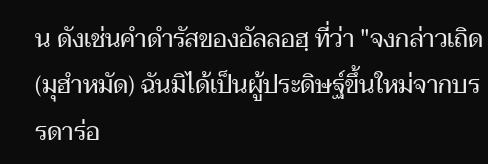น ดังเช่นคำดำรัสของอัลลอฮฺ ที่ว่า "จงกล่าวเถิด (มุฮำหมัด) ฉันมิได้เป็นผู้ประดิษฐ์ขึ้นใหม่จากบรรดาร่อ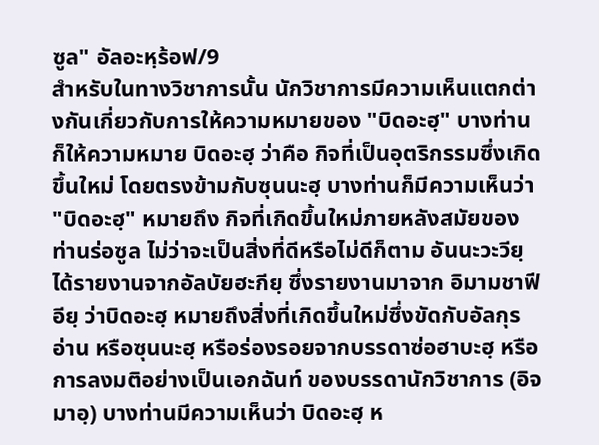ซูล" อัลอะหฺร้อฟ/9
สำหรับในทางวิชาการนั้น นักวิชาการมีความเห็นแตกต่างกันเกี่ยวกับการให้ความหมายของ "บิดอะฮฺ" บางท่านก็ให้ความหมาย บิดอะฮฺ ว่าคือ กิจที่เป็นอุตริกรรมซึ่งเกิดขึ้นใหม่ โดยตรงข้ามกับซุนนะฮฺ บางท่านก็มีความเห็นว่า "บิดอะฮฺ" หมายถึง กิจที่เกิดขึ้นใหม่ภายหลังสมัยของท่านร่อซูล ไม่ว่าจะเป็นสิ่งที่ดีหรือไม่ดีก็ตาม อันนะวะวียฺ ได้รายงานจากอัลบัยฮะกียฺ ซึ่งรายงานมาจาก อิมามชาฟีอียฺ ว่าบิดอะฮฺ หมายถึงสิ่งที่เกิดขึ้นใหม่ซึ่งขัดกับอัลกุรอ่าน หรือซุนนะฮฺ หรือร่องรอยจากบรรดาซ่อฮาบะฮฺ หรือการลงมติอย่างเป็นเอกฉันท์ ของบรรดานักวิชาการ (อิจมาอฺ) บางท่านมีความเห็นว่า บิดอะฮฺ ห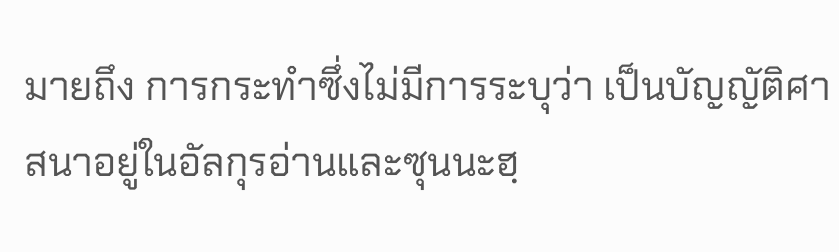มายถึง การกระทำซึ่งไม่มีการระบุว่า เป็นบัญญัติศาสนาอยู่ในอัลกุรอ่านและซุนนะฮฺ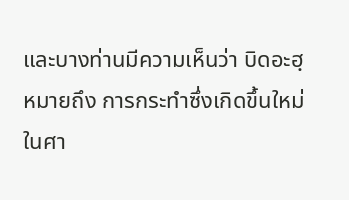และบางท่านมีความเห็นว่า บิดอะฮฺ หมายถึง การกระทำซึ่งเกิดขึ้นใหม่ในศา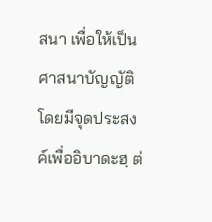สนา เพื่อให้เป็นศาสนาบัญญัติโดยมีจุดประสงค์เพื่ออิบาดะฮฺ ต่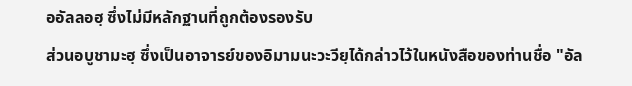ออัลลอฮฺ ซึ่งไม่มีหลักฐานที่ถูกต้องรองรับ
ส่วนอบูชามะฮฺ ซึ่งเป็นอาจารย์ของอิมามนะวะวียฺได้กล่าวไว้ในหนังสือของท่านชื่อ "อัล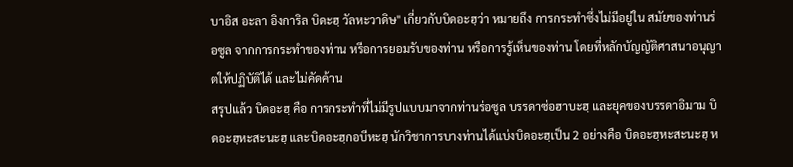บาอิส อะลา อิงการิล บิดะฮฺ วัลหะวาดิษ" เกี่ยวกับบิดอะฮฺว่า หมายถึง การกระทำซึ่งไม่มีอยู่ใน สมัยของท่านร่อซูล จากการกระทำของท่าน หรีอการยอมรับของท่าน หรือการรู้เห็นของท่าน โดยที่หลักบัญญัติศาสนาอนุญาตให้ปฏิบัติได้ และไม่คัดค้าน
สรุปแล้ว บิดอะฮฺ คือ การกระทำที่ไม่มีรูปแบบมาจากท่านร่อซูล บรรดาซ่อฮาบะฮฺ และยุคของบรรดาอิมาม บิดอะฮฺหะสะนะฮฺ และบิดอะฮฺกอบีหะฮฺ นักวิชาการบางท่านได้แบ่งบิดอะฮฺเป็น 2 อย่างคือ บิดอะฮฺหะสะนะฮฺ ห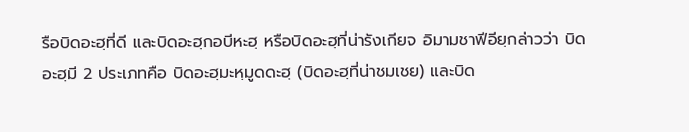รือบิดอะฮฺที่ดี และบิดอะฮฺกอบีหะฮฺ หรือบิดอะฮฺที่น่ารังเกียจ อิมามชาฟีอียฺกล่าวว่า บิดอะฮฺมี 2 ประเภทคือ บิดอะฮฺมะหฺมูดดะฮฺ (บิดอะฮฺที่น่าชมเชย) และบิด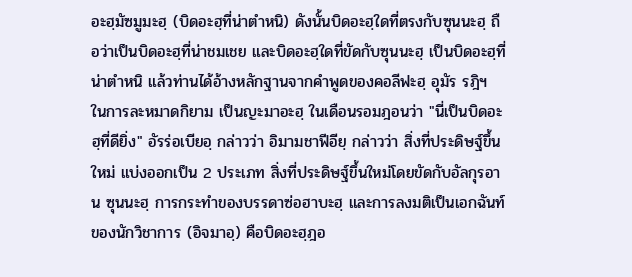อะฮฺมัซมูมะฮฺ (บิดอะฮฺที่น่าตำหนิ) ดังนั้นบิดอะฮฺใดที่ตรงกับซุนนะฮฺ ถือว่าเป็นบิดอะฮฺที่น่าชมเชย และบิดอะฮฺใดที่ขัดกับซุนนะฮฺ เป็นบิดอะฮฺที่น่าตำหนิ แล้วท่านได้อ้างหลักฐานจากคำพูดของคอลีฟะฮฺ อุมัร รฎิฯ ในการละหมาดกิยาม เป็นญะมาอะฮฺ ในเดือนรอมฎอนว่า "นี่เป็นบิดอะฮฺที่ดียิ่ง" อัรร่อเบียอฺ กล่าวว่า อิมามชาฟีอียฺ กล่าวว่า สิ่งที่ประดิษฐ์ขึ้นใหม่ แบ่งออกเป็น 2 ประเภท สิ่งที่ประดิษฐ์ขึ้นใหม่โดยขัดกับอัลกุรอาน ซุนนะฮฺ การกระทำของบรรดาซ่อฮาบะฮฺ และการลงมติเป็นเอกฉันท์ของนักวิชาการ (อิจมาอฺ) คือบิดอะฮฺฎอ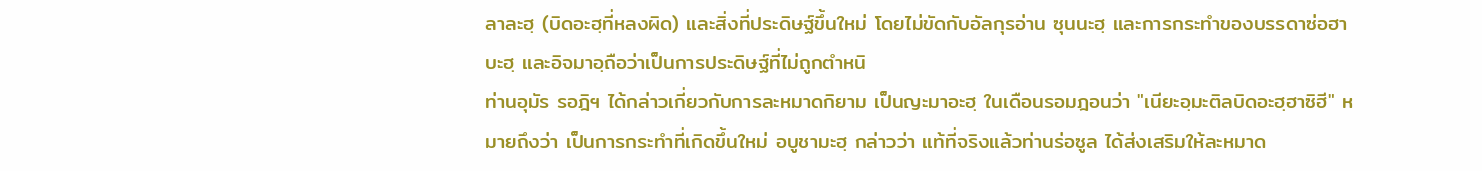ลาละฮฺ (บิดอะฮฺที่หลงผิด) และสิ่งที่ประดิษฐ์ขึ้นใหม่ โดยไม่ขัดกับอัลกุรอ่าน ซุนนะฮฺ และการกระทำของบรรดาซ่อฮาบะฮฺ และอิจมาอฺถือว่าเป็นการประดิษฐ์ที่ไม่ถูกตำหนิ
ท่านอุมัร รอฎิฯ ได้กล่าวเกี่ยวกับการละหมาดกิยาม เป็นญะมาอะฮฺ ในเดือนรอมฎอนว่า "เนียะอฺมะติลบิดอะฮฺฮาซิฮี" หมายถึงว่า เป็นการกระทำที่เกิดขึ้นใหม่ อบูชามะฮฺ กล่าวว่า แท้ที่จริงแล้วท่านร่อซูล ได้ส่งเสริมให้ละหมาด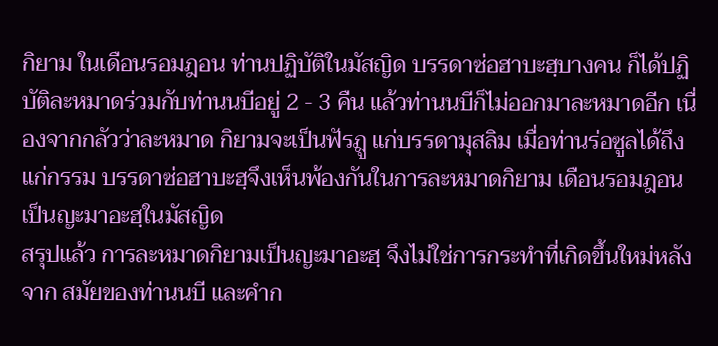กิยาม ในเดือนรอมฎอน ท่านปฏิบัติในมัสญิด บรรดาซ่อฮาบะฮฺบางคน ก็ได้ปฏิบัติละหมาดร่วมกับท่านนบีอยู่ 2 - 3 คืน แล้วท่านนบีก็ไม่ออกมาละหมาดอีก เนื่องจากกลัวว่าละหมาด กิยามจะเป็นฟัรฎู แก่บรรดามุสลิม เมื่อท่านร่อซูลได้ถึงแก่กรรม บรรดาซ่อฮาบะฮฺจึงเห็นพ้องกันในการละหมาดกิยาม เดือนรอมฎอน เป็นญะมาอะฮฺในมัสญิด
สรุปแล้ว การละหมาดกิยามเป็นญะมาอะฮฺ จึงไม่ใช่การกระทำที่เกิดขึ้นใหม่หลังจาก สมัยของท่านนบี และคำก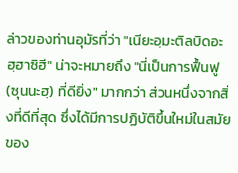ล่าวของท่านอุมัรที่ว่า "เนียะอฺมะติลบิดอะฮฺฮาซิฮี" น่าจะหมายถึง "นี่เป็นการฟื้นฟู (ซุนนะฮฺ) ที่ดียิ่ง" มากกว่า ส่วนหนึ่งจากสิ่งที่ดีที่สุด ซึ่งได้มีการปฏิบัติขึ้นใหม่ในสมัยของ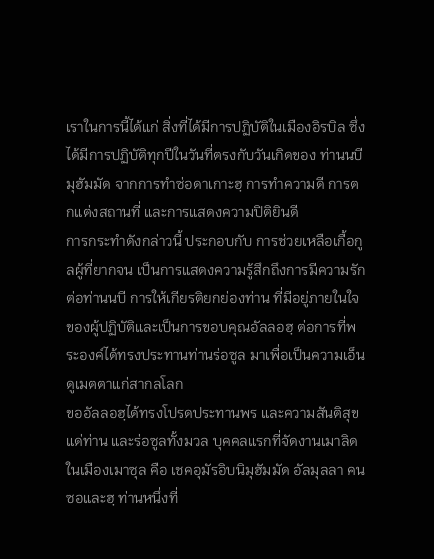เราในการนี้ได้แก่ สิ่งที่ได้มีการปฏิบัติในเมืองอิรบิล ซึ่งได้มีการปฏิบัติทุกปีในวันที่ตรงกับวันเกิดของ ท่านนบีมุฮัมมัด จากการทำซ่อดาเกาะฮฺ การทำความดี การตกแต่งสถานที่ และการแสดงความปิติยินดี
การกระทำดังกล่าวนี้ ประกอบกับ การช่วยเหลือเกื้อกูลผู้ที่ยากจน เป็นการแสดงความรู้สึกถึงการมีความรักต่อท่านนบี การให้เกียรติยกย่องท่าน ที่มีอยู่ภายในใจของผู้ปฏิบัติและเป็นการขอบคุณอัลลอฮฺ ต่อการที่พระองค์ได้ทรงประทานท่านร่อซูล มาเพื่อเป็นความเอ็นดูเมตตาแก่สากลโลก
ขออัลลอฮฺได้ทรงโปรดประทานพร และความสันติสุขแด่ท่าน และร่อซูลทั้งมวล บุคคลแรกที่จัดงานเมาลิดในเมืองเมาซุล คือ เชคอุมัรอิบนิมุฮัมมัด อัลมุลลา คนซอและฮฺ ท่านหนึ่งที่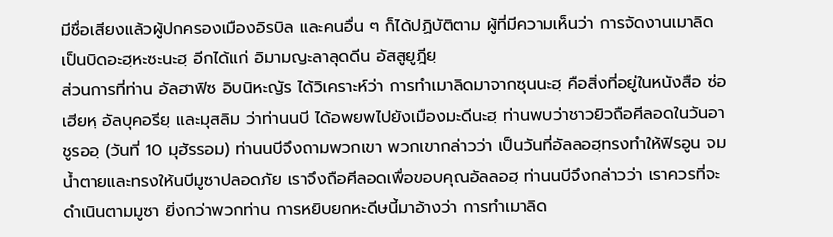มีชื่อเสียงแล้วผู้ปกครองเมืองอิรบิล และคนอื่น ๆ ก็ได้ปฏิบัติตาม ผู้ที่มีความเห็นว่า การจัดงานเมาลิด เป็นบิดอะฮฺหะซะนะฮฺ อีกได้แก่ อิมามญะลาลุดดีน อัสสูยูฎียฺ
ส่วนการที่ท่าน อัลฮาฟิซ อิบนิหะญัร ได้วิเคราะห์ว่า การทำเมาลิดมาจากซุนนะฮฺ คือสิ่งที่อยู่ในหนังสือ ซ่อเฮียหฺ อัลบุคอรียฺ และมุสลิม ว่าท่านนบี ได้อพยพไปยังเมืองมะดีนะฮฺ ท่านพบว่าชาวยิวถือศีลอดในวันอาชูรออฺ (วันที่ 10 มุฮัรรอม) ท่านนบีจึงถามพวกเขา พวกเขากล่าวว่า เป็นวันที่อัลลอฮฺทรงทำให้ฟิรอูน จมน้ำตายและทรงให้นบีมูซาปลอดภัย เราจึงถือศีลอดเพื่อขอบคุณอัลลอฮฺ ท่านนบีจึงกล่าวว่า เราควรที่จะดำเนินตามมูซา ยิ่งกว่าพวกท่าน การหยิบยกหะดีษนี้มาอ้างว่า การทำเมาลิด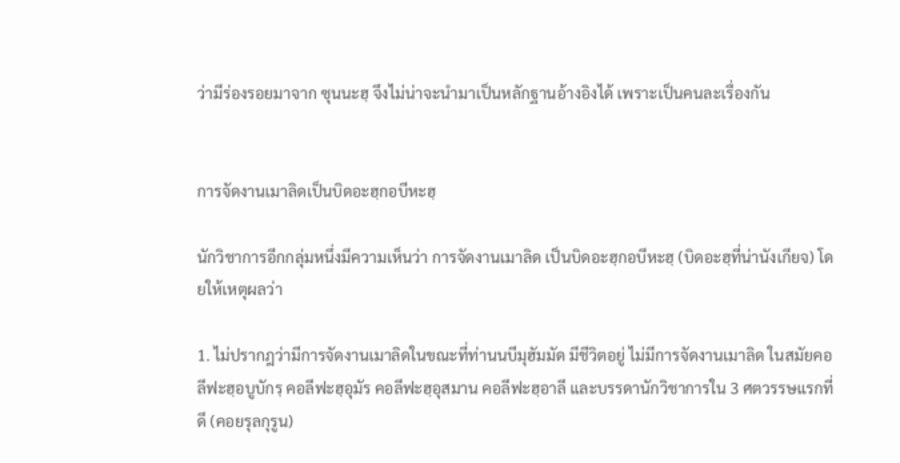ว่ามีร่องรอยมาจาก ซุนนะฮฺ จึงไม่น่าจะนำมาเป็นหลักฐานอ้างอิงได้ เพราะเป็นคนละเรื่องกัน


การจัดงานเมาลิดเป็นบิดอะฮฺกอบีหะฮฺ

นักวิชาการอีกกลุ่มหนึ่งมีความเห็นว่า การจัดงานเมาลิด เป็นบิดอะฮฺกอบีหะฮฺ (บิดอะฮฺที่น่านังเกียจ) โดยให้เหตุผลว่า

1. ไม่ปรากฎว่ามีการจัดงานเมาลิดในขณะที่ท่านนบีมุฮัมมัด มีชีวิตอยู่ ไม่มีการจัดงานเมาลิด ในสมัยคอลีฟะฮฺอบูบักรฺ คอลีฟะฮฺอุมัร คอลีฟะฮฺอุสมาน คอลีฟะฮฺอาลี และบรรดานักวิชาการใน 3 ศตวรรษแรกที่ดี (คอยรุลกุรูน)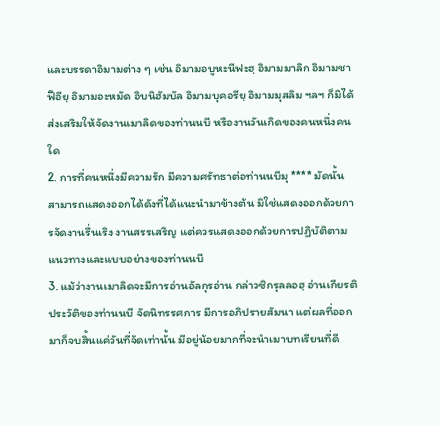และบรรดาอิมามต่าง ๆ เช่น อิมามอบูหะนีฟะฮฺ อิมามมาลิก อิมามชาฟีอียฺ อิมามอะหมัด อิบนิฮัมบัล อิมามบุคอรียฺ อิมามมุสลิม ฯลฯ ก็มิได้ส่งเสริมให้จัดงานเมาลิดของท่านนบี หรืองานวันเกิดของคนหนึ่งคนใด
2. การที่คนหนึ่งมีความรัก มีความศรัทธาต่อท่านนบีมุ **** มัดนั้น สามารถแสดงออกได้ดังที่ได้แนะนำมาข้างต้น มิใช่แสดงออกด้วยการจัดงานรื่นเริง งานสรรเสริญ แต่ควรแสดงออกด้วยการปฏิบัติตามแนวทางและแบบอย่างของท่านนบี
3. แม้ว่างานเมาลิดจะมีการอ่านอัลกุรอ่าน กล่าวซิกรุลลอฮฺ อ่านเกียรติประวัติของท่านนบี จัดนิทรรศการ มีการอภิปรายสัมนา แต่ผลที่ออกมาก็จบสิ้นแค่วันที่จัดเท่านั้น มีอยู่น้อยมากที่จะนำเมาบทเรียนที่ดี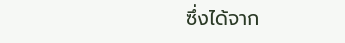ซึ่งได้จาก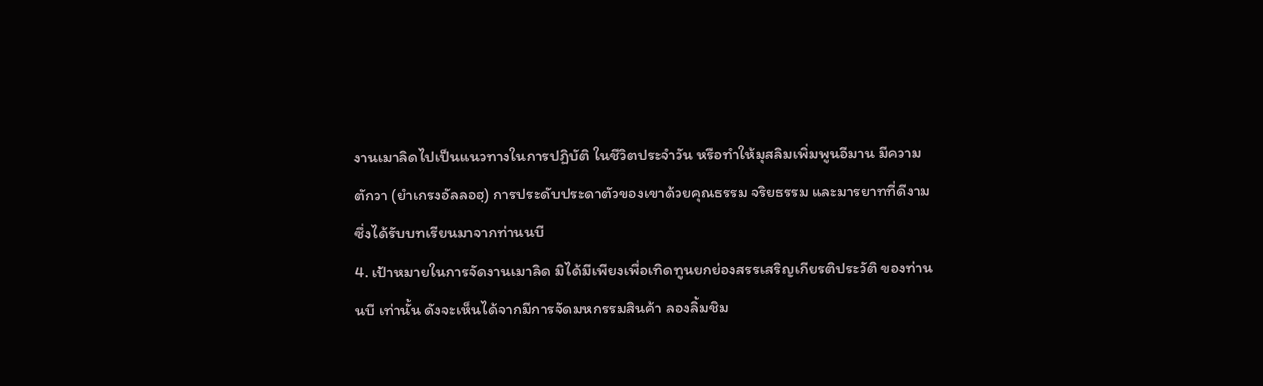งานเมาลิดไปเป็นแนวทางในการปฏิบัติ ในชีวิตประจำวัน หรือทำให้มุสลิมเพิ่มพูนอีมาน มีความตักวา (ยำเกรงอัลลอฮฺ) การประดับประดาตัวของเขาด้วยคุณธรรม จริยธรรม และมารยาทที่ดีงาม ซึ่งได้รับบทเรียนมาจากท่านนบี
4. เป้าหมายในการจัดงานเมาลิด มิได้มีเพียงเพื่อเทิดทูนยกย่องสรรเสริญเกียรติประวัติ ของท่านนบี เท่านั้น ดังจะเห็นได้จากมีการจัดมหกรรมสินค้า ลองลิ้มชิม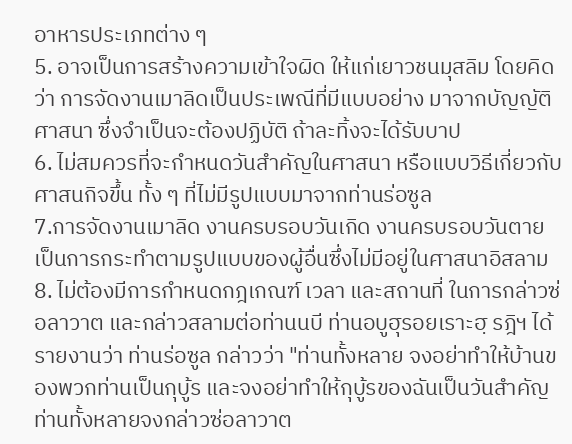อาหารประเภทต่าง ๆ
5. อาจเป็นการสร้างความเข้าใจผิด ให้แก่เยาวชนมุสลิม โดยคิดว่า การจัดงานเมาลิดเป็นประเพณีที่มีแบบอย่าง มาจากบัญญัติศาสนา ซึ่งจำเป็นจะต้องปฏิบัติ ถ้าละทิ้งจะได้รับบาป
6. ไม่สมควรที่จะกำหนดวันสำคัญในศาสนา หรือแบบวิธีเกี่ยวกับศาสนกิจขึ้น ทั้ง ๆ ที่ไม่มีรูปแบบมาจากท่านร่อซูล
7.การจัดงานเมาลิด งานครบรอบวันเกิด งานครบรอบวันตาย เป็นการกระทำตามรูปแบบของผู้อื่นซึ่งไม่มีอยู่ในศาสนาอิสลาม
8. ไม่ต้องมีการกำหนดกฎเกณฑ์ เวลา และสถานที่ ในการกล่าวซ่อลาวาต และกล่าวสลามต่อท่านนบี ท่านอบูฮุรอยเราะฮฺ รฎิฯ ได้รายงานว่า ท่านร่อซูล กล่าวว่า "ท่านทั้งหลาย จงอย่าทำให้บ้านของพวกท่านเป็นกุบู้ร และจงอย่าทำให้กุบู้รของฉันเป็นวันสำคัญ ท่านทั้งหลายจงกล่าวซ่อลาวาต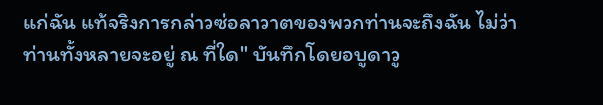แก่ฉัน แท้จริงการกล่าวซ่อลาวาตของพวกท่านจะถึงฉัน ไม่ว่าท่านทั้งหลายจะอยู่ ณ ที่ใด" บันทึกโดยอบูดาวู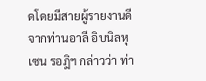ดโดยมีสายผู้รายงานดี จากท่านอาลี อิบนิลหุเซน รอฎิฯ กล่าวว่า ท่า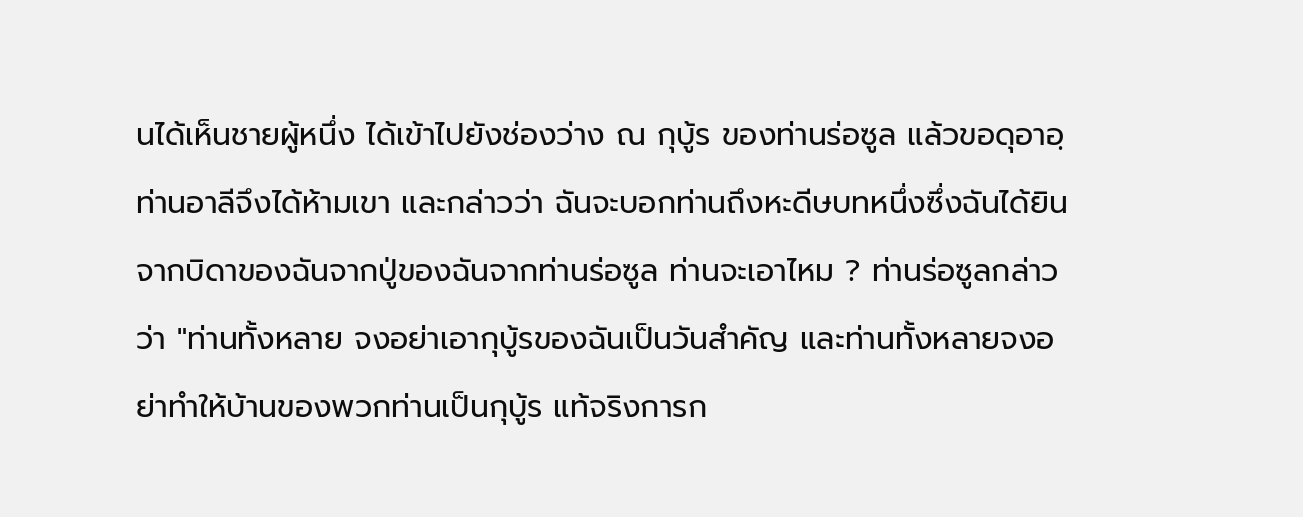นได้เห็นชายผู้หนึ่ง ได้เข้าไปยังช่องว่าง ณ กุบู้ร ของท่านร่อซูล แล้วขอดุอาอฺ ท่านอาลีจึงได้ห้ามเขา และกล่าวว่า ฉันจะบอกท่านถึงหะดีษบทหนึ่งซึ่งฉันได้ยินจากบิดาของฉันจากปู่ของฉันจากท่านร่อซูล ท่านจะเอาไหม ? ท่านร่อซูลกล่าวว่า "ท่านทั้งหลาย จงอย่าเอากุบู้รของฉันเป็นวันสำคัญ และท่านทั้งหลายจงอย่าทำให้บ้านของพวกท่านเป็นกุบู้ร แท้จริงการก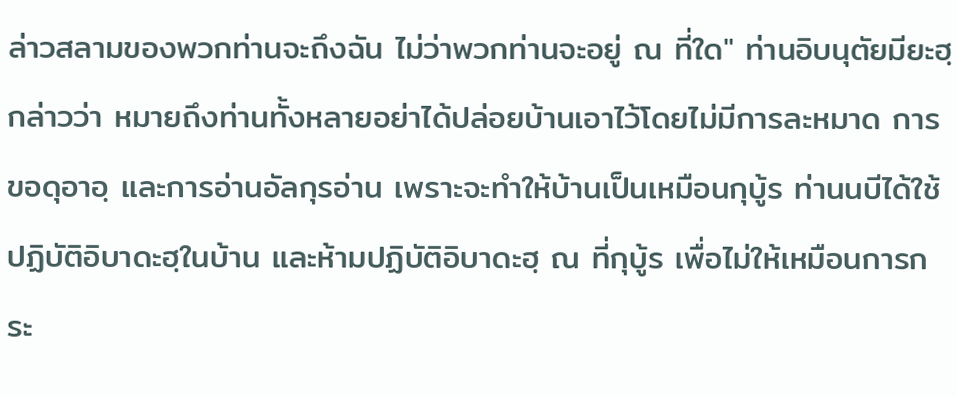ล่าวสลามของพวกท่านจะถึงฉัน ไม่ว่าพวกท่านจะอยู่ ณ ที่ใด" ท่านอิบนุตัยมียะฮฺ กล่าวว่า หมายถึงท่านทั้งหลายอย่าได้ปล่อยบ้านเอาไว้โดยไม่มีการละหมาด การขอดุอาอฺ และการอ่านอัลกุรอ่าน เพราะจะทำให้บ้านเป็นเหมือนกุบู้ร ท่านนบีได้ใช้ปฏิบัติอิบาดะฮฺในบ้าน และห้ามปฏิบัติอิบาดะฮฺ ณ ที่กุบู้ร เพื่อไม่ให้เหมือนการกระ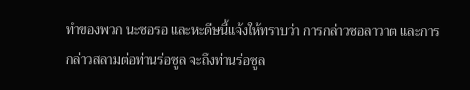ทำของพวก นะซอรอ และหะดีษนี้แจ้งให้ทราบว่า การกล่าวซอลาวาต และการกล่าวสลามต่อท่านร่อซูล จะถึงท่านร่อซูล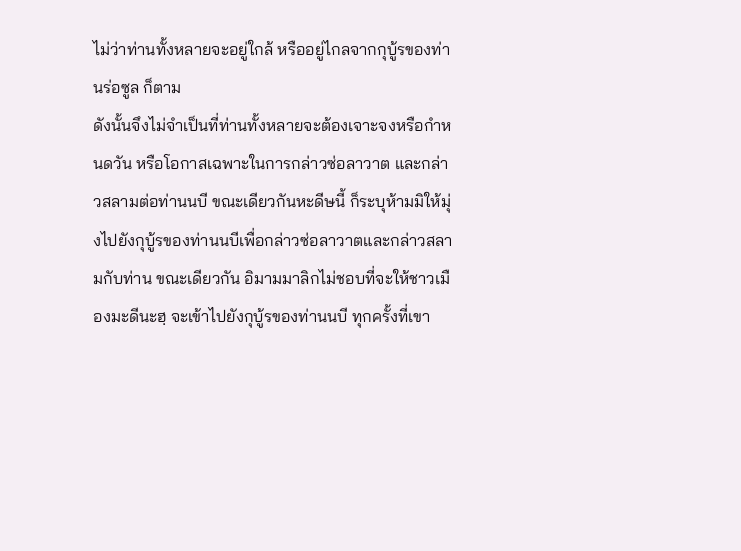ไม่ว่าท่านทั้งหลายจะอยู่ใกล้ หรืออยู่ไกลจากกุบู้รของท่านร่อซูล ก็ตาม
ดังนั้นจึงไม่จำเป็นที่ท่านทั้งหลายจะต้องเจาะจงหรือกำหนดวัน หรือโอกาสเฉพาะในการกล่าวซ่อลาวาต และกล่าวสลามต่อท่านนบี ขณะเดียวกันหะดีษนี้ ก็ระบุห้ามมิให้มุ่งไปยังกุบู้รของท่านนบีเพื่อกล่าวซ่อลาวาตและกล่าวสลามกับท่าน ขณะเดียวกัน อิมามมาลิกไม่ชอบที่จะให้ชาวเมืองมะดีนะฮฺ จะเข้าไปยังกุบู้รของท่านนบี ทุกครั้งที่เขา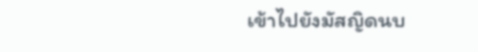เข้าไปยังมัสญิดนบ